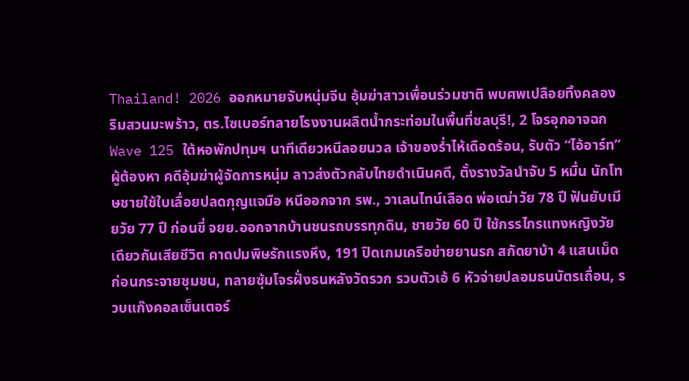Thailand! 2026 ออกหมายจับหนุ่มจีน อุ้มฆ่าสาวเพื่อนร่วมชาติ พบศพเปลือยทิ้งคลองริมสวนมะพร้าว, ตร.ไซเบอร์ทลายโรงงานผลิตน้ำกระท่อมในพื้นที่ชลบุรี!, 2 โจรอุกอาจฉก Wave 125 ใต้หอพักปทุมฯ นาทีเดียวหนีลอยนวล เจ้าของร่ำไห้เดือดร้อน, รับตัว “ไอ้อาร์ท” ผู้ต้องหา คดีอุ้มฆ่าผู้จัดการหนุ่ม ลาวส่งตัวกลับไทยดำเนินคดี, ตั้งรางวัลนำจับ 5 หมื่น นักโทษชายใช้ใบเลื่อยปลดกุญแจมือ หนีออกจาก รพ., วาเลนไทน์เลือด พ่อเฒ่าวัย 78 ปี ฟันยับเมียวัย 77 ปี ก่อนขี่ จยย.ออกจากบ้านชนรถบรรทุกดิน, ชายวัย 60 ปี ใช้กรรไกรแทงหญิงวัยเดียวกันเสียชีวิต คาดปมพิษรักแรงหึง, 191 ปิดเกมเครือข่ายยานรก สกัดยาบ้า 4 แสนเม็ด ก่อนกระจายชุมชน, ทลายซุ้มโจรฝั่งธนหลังวัดรวก รวบตัวเอ้ 6 หัวจ่ายปลอมธนบัตรเถื่อน, รวบแก๊งคอลเซ็นเตอร์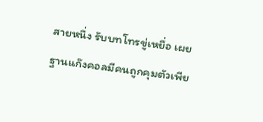สายหนึ่ง รับบทโทรขู่เหยื่อ เผยฐานแก๊งคอลมีคนถูกคุมตัวเพีย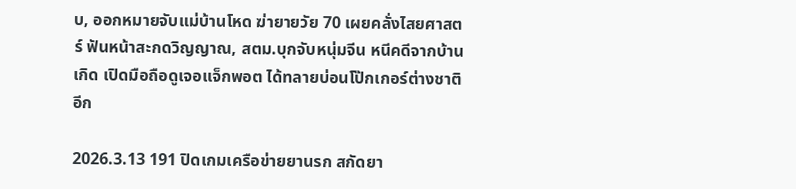บ, ออกหมายจับแม่บ้านโหด ฆ่ายายวัย 70 เผยคลั่งไสยศาสตร์ ฟันหน้าสะกดวิญญาณ, สตม.บุกจับหนุ่มจีน หนีคดีจากบ้านเกิด เปิดมือถือดูเจอแจ็กพอต ได้ทลายบ่อนโป๊กเกอร์ต่างชาติอีก

2026.3.13 191 ปิดเกมเครือข่ายยานรก สกัดยา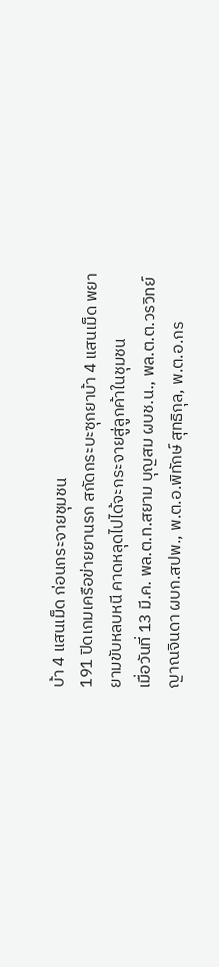บ้า 4 แสนเม็ด ก่อนกระจายชุมชน
191 ปิดเกมเครือข่ายยานรก สกัดกระบะซุกยาบ้า 4 แสนเม็ด พยายามขับหลบหนี คาดหลุดไปได้จะกระจายสู่ลูกค้าในชุมชน
เมื่อวันที่ 13 มี.ค. พล.ต.ท.สยาม บุญสม ผบช.น., พล.ต.ต.วรวิทย์ ญาณจินดา ผบก.สปพ., พ.ต.อ.พิทักษ์ สุทธิกุล, พ.ต.อ.กร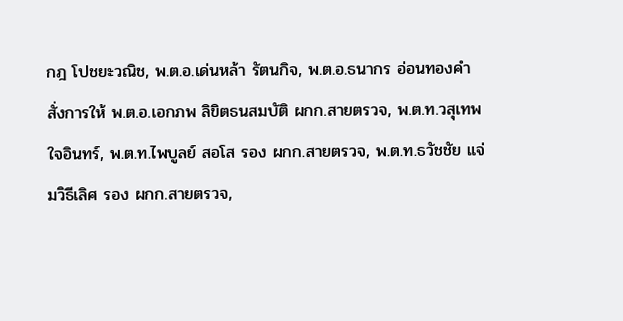กฎ โปชยะวณิช, พ.ต.อ.เด่นหล้า รัตนกิจ, พ.ต.อ.ธนากร อ่อนทองคำ สั่งการให้ พ.ต.อ.เอกภพ ลิขิตธนสมบัติ ผกก.สายตรวจ, พ.ต.ท.วสุเทพ ใจอินทร์, พ.ต.ท.ไพบูลย์ สอโส รอง ผกก.สายตรวจ, พ.ต.ท.ธวัชชัย แจ่มวิธีเลิศ รอง ผกก.สายตรวจ,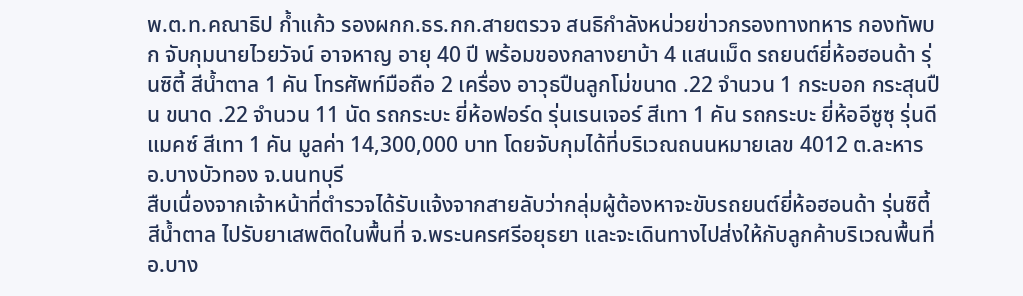พ.ต.ท.คณาธิป ก้ำแก้ว รองผกก.ธร.กก.สายตรวจ สนธิกำลังหน่วยข่าวกรองทางทหาร กองทัพบก จับกุมนายไวยวัจน์ อาจหาญ อายุ 40 ปี พร้อมของกลางยาบ้า 4 แสนเม็ด รถยนต์ยี่ห้อฮอนด้า รุ่นซิตี้ สีน้ำตาล 1 คัน โทรศัพท์มือถือ 2 เครื่อง อาวุธปืนลูกโม่ขนาด .22 จำนวน 1 กระบอก กระสุนปืน ขนาด .22 จำนวน 11 นัด รถกระบะ ยี่ห้อฟอร์ด รุ่นเรนเจอร์ สีเทา 1 คัน รถกระบะ ยี่ห้ออีซูซุ รุ่นดีแมคซ์ สีเทา 1 คัน มูลค่า 14,300,000 บาท โดยจับกุมได้ที่บริเวณถนนหมายเลข 4012 ต.ละหาร อ.บางบัวทอง จ.นนทบุรี
สืบเนื่องจากเจ้าหน้าที่ตำรวจได้รับแจ้งจากสายลับว่ากลุ่มผู้ต้องหาจะขับรถยนต์ยี่ห้อฮอนด้า รุ่นซิตี้ สีน้ำตาล ไปรับยาเสพติดในพื้นที่ จ.พระนครศรีอยุธยา และจะเดินทางไปส่งให้กับลูกค้าบริเวณพื้นที่ อ.บาง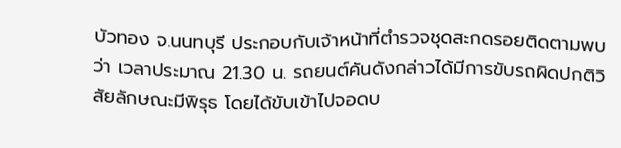บัวทอง จ.นนทบุรี ประกอบกับเจ้าหน้าที่ตำรวจชุดสะกดรอยติดตามพบว่า เวลาประมาณ 21.30 น. รถยนต์คันดังกล่าวได้มีการขับรถผิดปกติวิสัยลักษณะมีพิรุธ โดยได้ขับเข้าไปจอดบ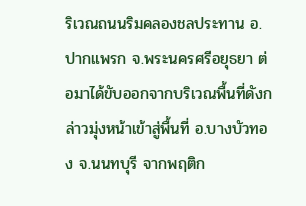ริเวณถนนริมคลองชลประทาน อ.ปากแพรก จ.พระนครศรีอยุธยา ต่อมาได้ขับออกจากบริเวณพื้นที่ดังกล่าวมุ่งหน้าเข้าสู่พื้นที่ อ.บางบัวทอง จ.นนทบุรี จากพฤติก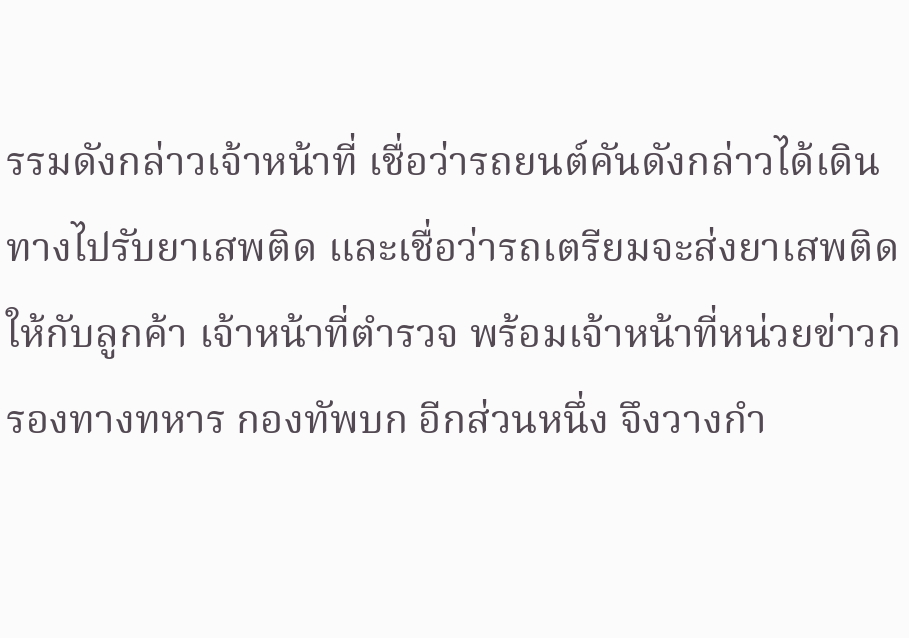รรมดังกล่าวเจ้าหน้าที่ เชื่อว่ารถยนต์คันดังกล่าวได้เดินทางไปรับยาเสพติด และเชื่อว่ารถเตรียมจะส่งยาเสพติดให้กับลูกค้า เจ้าหน้าที่ตำรวจ พร้อมเจ้าหน้าที่หน่วยข่าวกรองทางทหาร กองทัพบก อีกส่วนหนึ่ง จึงวางกำ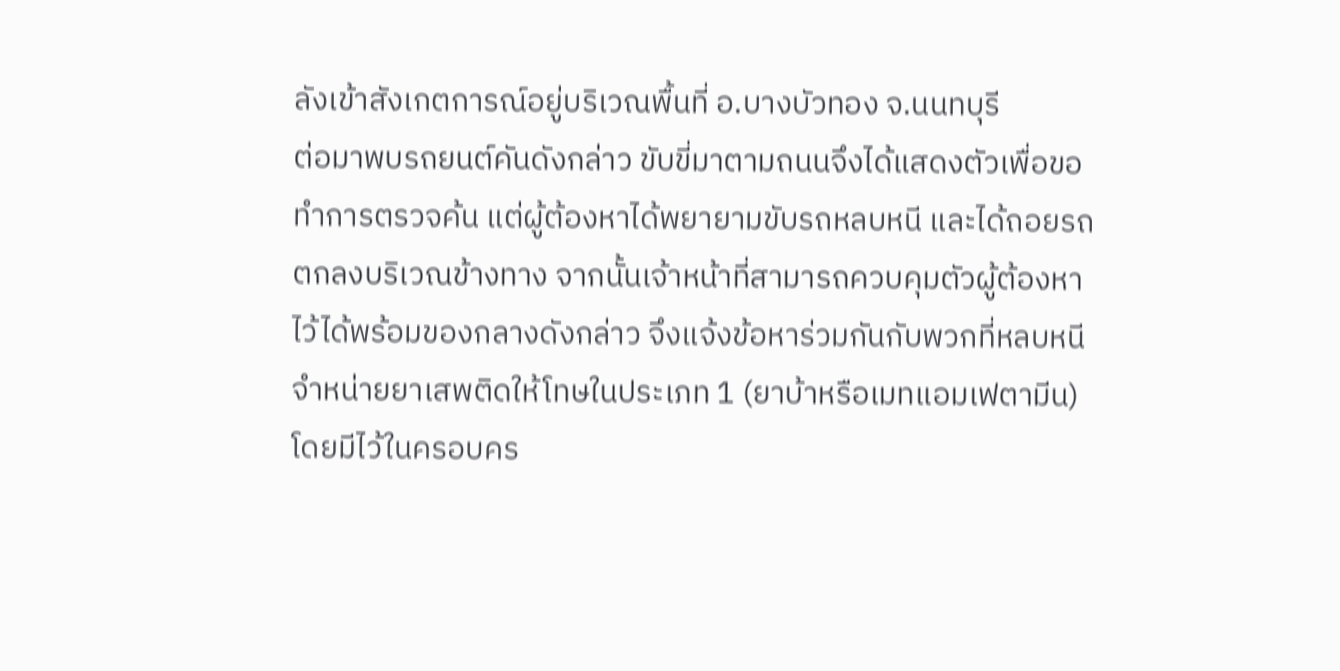ลังเข้าสังเกตการณ์อยู่บริเวณพื้นที่ อ.บางบัวทอง จ.นนทบุรี
ต่อมาพบรถยนต์คันดังกล่าว ขับขี่มาตามถนนจึงได้แสดงตัวเพื่อขอทำการตรวจค้น แต่ผู้ต้องหาได้พยายามขับรถหลบหนี และได้ถอยรถตกลงบริเวณข้างทาง จากนั้นเจ้าหน้าที่สามารถควบคุมตัวผู้ต้องหาไว้ได้พร้อมของกลางดังกล่าว จึงแจ้งข้อหาร่วมกันกับพวกที่หลบหนีจำหน่ายยาเสพติดให้โทษในประเภท 1 (ยาบ้าหรือเมทแอมเฟตามีน) โดยมีไว้ในครอบคร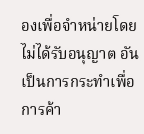องเพื่อจำหน่ายโดยไม่ได้รับอนุญาต อันเป็นการกระทำเพื่อการค้า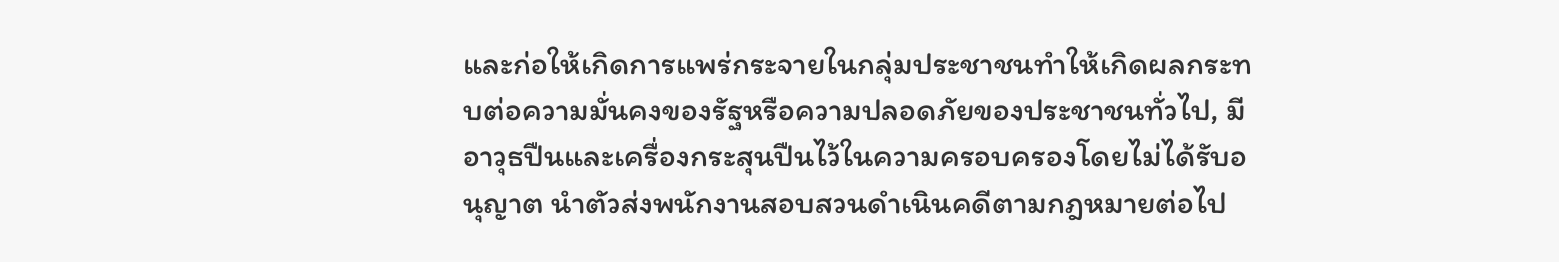และก่อให้เกิดการแพร่กระจายในกลุ่มประชาชนทำให้เกิดผลกระทบต่อความมั่นคงของรัฐหรือความปลอดภัยของประชาชนทั่วไป, มีอาวุธปืนและเครื่องกระสุนปืนไว้ในความครอบครองโดยไม่ได้รับอนุญาต นำตัวส่งพนักงานสอบสวนดำเนินคดีตามกฎหมายต่อไป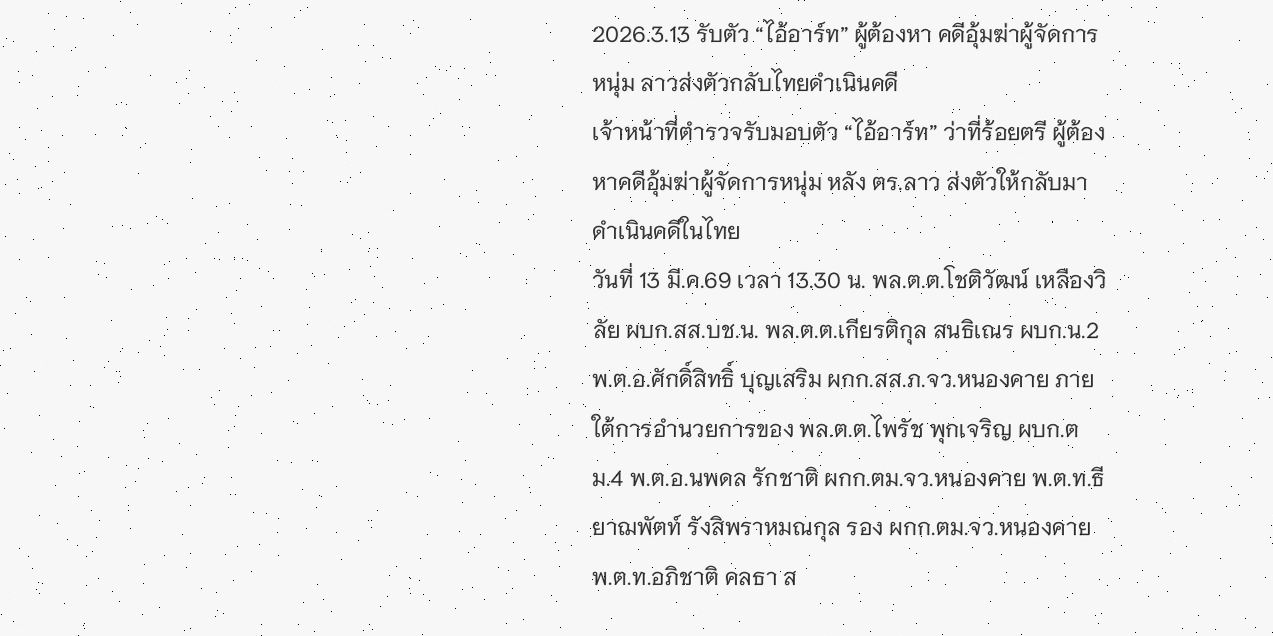2026.3.13 รับตัว “ไอ้อาร์ท” ผู้ต้องหา คดีอุ้มฆ่าผู้จัดการหนุ่ม ลาวส่งตัวกลับไทยดำเนินคดี
เจ้าหน้าที่ตำรวจรับมอบตัว “ไอ้อาร์ท” ว่าที่ร้อยตรี ผู้ต้องหาคดีอุ้มฆ่าผู้จัดการหนุ่ม หลัง ตร.ลาว ส่งตัวให้กลับมาดำเนินคดีในไทย
วันที่ 13 มี.ค.69 เวลา 13.30 น. พล.ต.ต.โชติวัฒน์ เหลืองวิลัย ผบก.สส.บช.น. พล.ต.ต.เกียรติกุล สนธิเณร ผบก.น.2 พ.ต.อ.ศักดิ์สิทธิ์ บุญเสริม ผกก.สส.ภ.จว.หนองคาย ภายใต้การอำนวยการของ พล.ต.ต.ไพรัช พุกเจริญ ผบก.ตม.4 พ.ต.อ.นพดล รักชาติ ผกก.ตม.จว.หนองคาย พ.ต.ท.ธียาฌพัตท์ รังสิพราหมณกุล รอง ผกก.ตม.จว.หนองคาย พ.ต.ท.อภิชาติ คลธา ส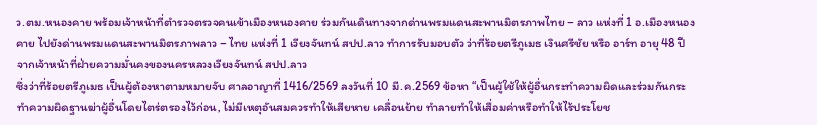ว.ตม.หนองคาย พร้อมเจ้าหน้าที่ตำรวจตรวจคนเข้าเมืองหนองคาย ร่วมกันเดินทางจากด่านพรมแดนสะพานมิตรภาพไทย – ลาว แห่งที่ 1 อ.เมืองหนองคาย ไปยังด่านพรมแดนสะพานมิตรภาพลาว – ไทย แห่งที่ 1 เวียงจันทน์ สปป.ลาว ทำการรับมอบตัว ว่าที่ร้อยตรีภูเมธ เงินศรีชัย หรือ อาร์ท อายุ 48 ปี จากเจ้าหน้าที่ฝ่ายความมั่นคงของนครหลวงเวียงจันทน์ สปป.ลาว
ซึ่งว่าที่ร้อยตรีภูเมธ เป็นผู้ต้องหาตามหมายจับ ศาลอาญาที่ 1416/2569 ลงวันที่ 10 มี.ค.2569 ข้อหา “เป็นผู้ใช้ให้ผู้อื่นกระทำความผิดและร่วมกันกระทำความผิดฐานฆ่าผู้อื่นโดยไตร่ตรองไว้ก่อน, ไม่มีเหตุอันสมควรทำให้เสียหาย เคลื่อนย้าย ทำลายทำให้เสื่อมค่าหรือทำให้ไร้ประโยช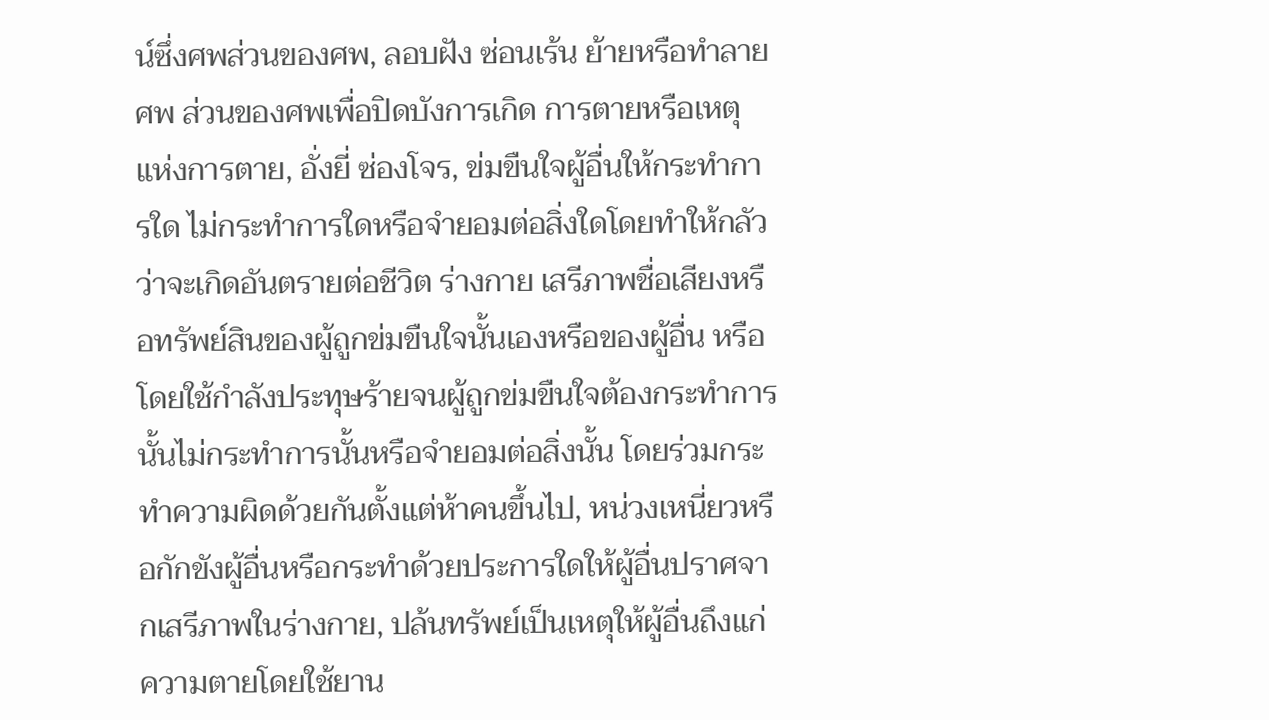น์ซึ่งศพส่วนของศพ, ลอบฝัง ซ่อนเร้น ย้ายหรือทำลายศพ ส่วนของศพเพื่อปิดบังการเกิด การตายหรือเหตุแห่งการตาย, อั่งยี่ ซ่องโจร, ข่มขืนใจผู้อื่นให้กระทำการใด ไม่กระทำการใดหรือจำยอมต่อสิ่งใดโดยทำให้กลัวว่าจะเกิดอันตรายต่อชีวิต ร่างกาย เสรีภาพชื่อเสียงหรือทรัพย์สินของผู้ถูกข่มขืนใจนั้นเองหรือของผู้อื่น หรือโดยใช้กำลังประทุษร้ายจนผู้ถูกข่มขืนใจต้องกระทำการนั้นไม่กระทำการนั้นหรือจำยอมต่อสิ่งนั้น โดยร่วมกระทำความผิดด้วยกันตั้งแต่ห้าคนขึ้นไป, หน่วงเหนี่ยวหรือกักขังผู้อื่นหรือกระทำด้วยประการใดให้ผู้อื่นปราศจากเสรีภาพในร่างกาย, ปล้นทรัพย์เป็นเหตุให้ผู้อื่นถึงแก่ความตายโดยใช้ยาน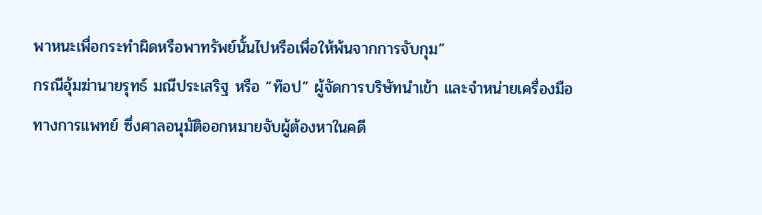พาหนะเพื่อกระทำผิดหรือพาทรัพย์นั้นไปหรือเพื่อให้พ้นจากการจับกุม”
กรณีอุ้มฆ่านายรุทธ์ มณีประเสริฐ หรือ “ท๊อป” ผู้จัดการบริษัทนำเข้า และจำหน่ายเครื่องมือทางการแพทย์ ซึ่งศาลอนุมัติออกหมายจับผู้ต้องหาในคดี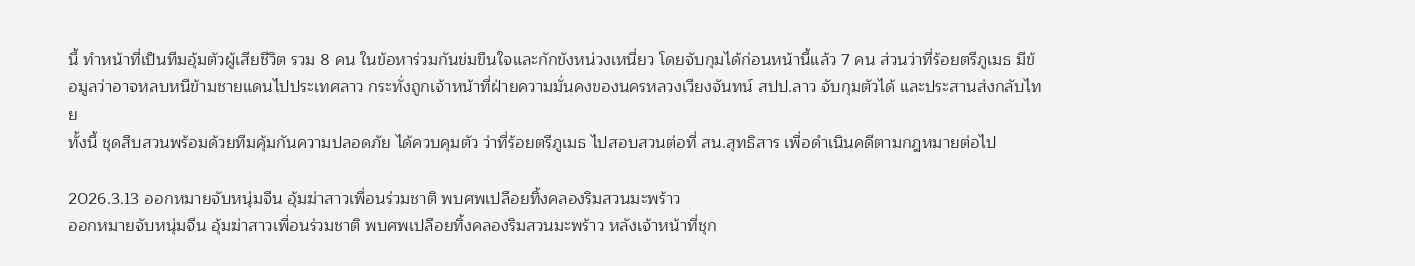นี้ ทำหน้าที่เป็นทีมอุ้มตัวผู้เสียชีวิต รวม 8 คน ในข้อหาร่วมกันข่มขืนใจและกักขังหน่วงเหนี่ยว โดยจับกุมได้ก่อนหน้านี้แล้ว 7 คน ส่วนว่าที่ร้อยตรีภูเมธ มีข้อมูลว่าอาจหลบหนีข้ามชายแดนไปประเทศลาว กระทั่งถูกเจ้าหน้าที่ฝ่ายความมั่นคงของนครหลวงเวียงจันทน์ สปป.ลาว จับกุมตัวได้ และประสานส่งกลับไทย
ทั้งนี้ ชุดสืบสวนพร้อมด้วยทีมคุ้มกันความปลอดภัย ได้ควบคุมตัว ว่าที่ร้อยตรีภูเมธ ไปสอบสวนต่อที่ สน.สุทธิสาร เพื่อดำเนินคดีตามกฎหมายต่อไป

2026.3.13 ออกหมายจับหนุ่มจีน อุ้มฆ่าสาวเพื่อนร่วมชาติ พบศพเปลือยทิ้งคลองริมสวนมะพร้าว
ออกหมายจับหนุ่มจีน อุ้มฆ่าสาวเพื่อนร่วมชาติ พบศพเปลือยทิ้งคลองริมสวนมะพร้าว หลังเจ้าหน้าที่ชุก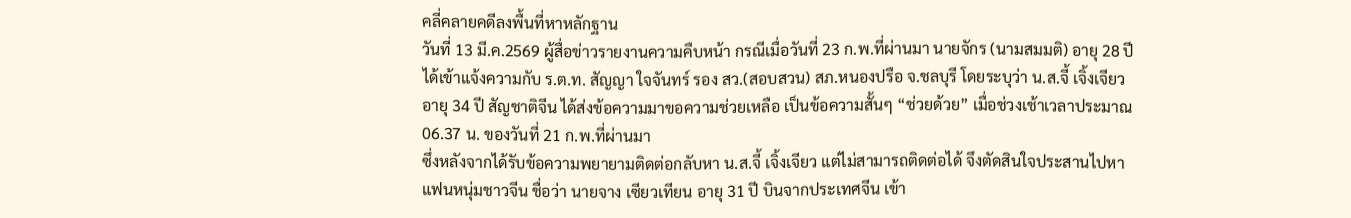คลี่คลายคดีลงพื้นที่หาหลักฐาน
วันที่ 13 มี.ค.2569 ผู้สื่อข่าวรายงานความคืบหน้า กรณีเมื่อวันที่ 23 ก.พ.ที่ผ่านมา นายจักร (นามสมมติ) อายุ 28 ปี ได้เข้าแจ้งความกับ ร.ต.ท. สัญญา ใจจันทร์ รอง สว.(สอบสวน) สภ.หนองปรือ จ.ชลบุรี โดยระบุว่า น.ส.จี้ เจิ้งเจียว อายุ 34 ปี สัญชาติจีน ได้ส่งข้อความมาขอความช่วยเหลือ เป็นข้อความสั้นๆ “ช่วยด้วย” เมื่อช่วงเช้าเวลาประมาณ 06.37 น. ของวันที่ 21 ก.พ.ที่ผ่านมา
ซึ่งหลังจากได้รับข้อความพยายามติดต่อกลับหา น.ส.จี้ เจิ้งเจียว แต่ไม่สามารถติดต่อได้ จึงตัดสินใจประสานไปหาแฟนหนุ่มชาวจีน ชื่อว่า นายจาง เซียวเทียน อายุ 31 ปี บินจากประเทศจีน เข้า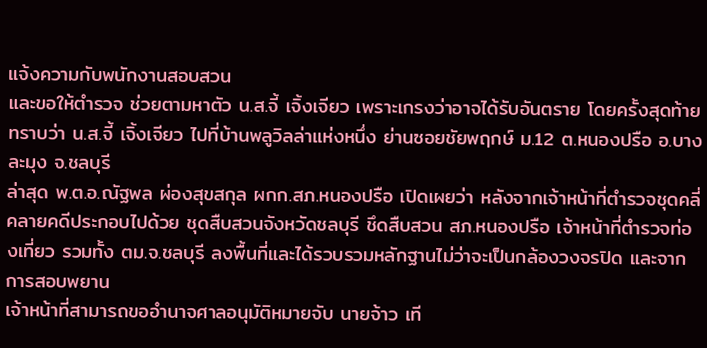แจ้งความกับพนักงานสอบสวน
และขอให้ตำรวจ ช่วยตามหาตัว น.ส.จี้ เจิ้งเจียว เพราะเกรงว่าอาจได้รับอันตราย โดยครั้งสุดท้ายทราบว่า น.ส.จี้ เจิ้งเจียว ไปที่บ้านพลูวิลล่าแห่งหนึ่ง ย่านซอยชัยพฤกษ์ ม.12 ต.หนองปรือ อ.บางละมุง จ.ชลบุรี
ล่าสุด พ.ต.อ.ณัฐพล ผ่องสุขสกุล ผกก.สภ.หนองปรือ เปิดเผยว่า หลังจากเจ้าหน้าที่ตำรวจชุดคลี่คลายคดีประกอบไปด้วย ชุดสืบสวนจังหวัดชลบุรี ชึดสืบสวน สภ.หนองปรือ เจ้าหน้าที่ตำรวจท่องเที่ยว รวมทั้ง ตม.จ.ชลบุรี ลงพื้นที่และได้รวบรวมหลักฐานไม่ว่าจะเป็นกล้องวงจรปิด และจากการสอบพยาน
เจ้าหน้าที่สามารถขออำนาจศาลอนุมัติหมายจับ นายจ้าว เที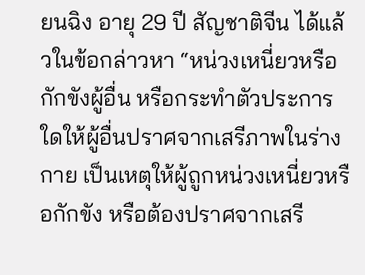ยนฉิง อายุ 29 ปี สัญชาติจีน ได้แล้วในข้อกล่าวหา “หน่วงเหนี่ยวหรือกักขังผู้อื่น หรือกระทำตัวประการใดให้ผู้อื่นปราศจากเสรีภาพในร่างกาย เป็นเหตุให้ผู้ถูกหน่วงเหนี่ยวหรือกักขัง หรือต้องปราศจากเสรี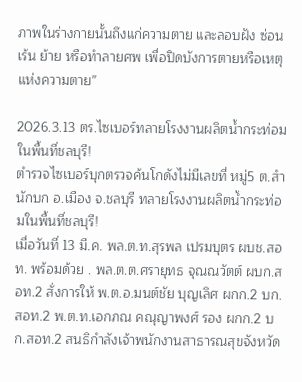ภาพในร่างกายนั้นถึงแก่ความตาย และลอบฝัง ซ่อนเร้น ย้าย หรือทำลายศพ เพื่อปิดบังการตายหรือเหตุแห่งความตาย”

2026.3.13 ตร.ไซเบอร์ทลายโรงงานผลิตน้ำกระท่อมในพื้นที่ชลบุรี!
ตำรวจไซเบอร์บุกตรวจค้นโกดังไม่มีเลขที่ หมู่5 ต.สำนักบก อ.เมือง จ.ชลบุรี ทลายโรงงานผลิตน้ำกระท่อมในพื้นที่ชลบุรี!
เมื่อวันที่ 13 มี.ค. พล.ต.ท.สุรพล เปรมบุตร ผบช.สอท. พร้อมด้วย . พล.ต.ต.ศรายุทธ จุณณวัตต์ ผบก.สอท.2 สั่งการให้ พ.ต.อ.มนต์ชัย บุญเลิศ ผกก.2 บก.สอท.2 พ.ต.ท.เอกภณ คณุญาพงศ์ รอง ผกก.2 บก.สอท.2 สนธิกำลังเจ้าพนักงานสาธารณสุขจังหวัด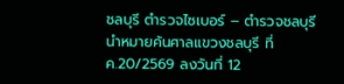ชลบุรี ตำรวจไซเบอร์ – ตำรวจชลบุรี นำหมายค้นศาลแขวงชลบุรี ที่ ค.20/2569 ลงวันที่ 12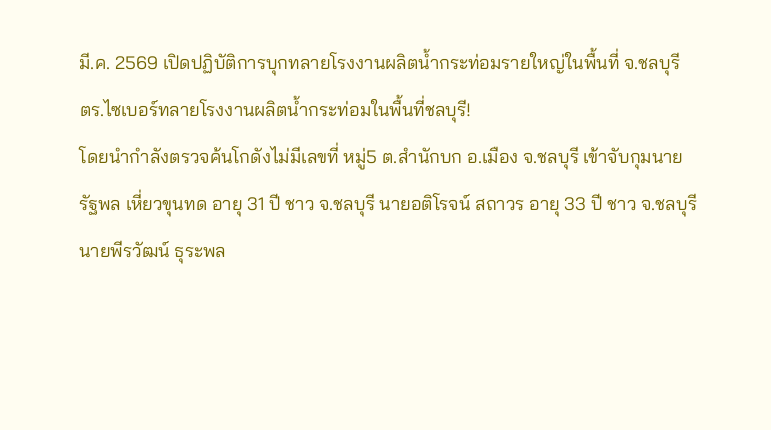มี.ค. 2569 เปิดปฏิบัติการบุกทลายโรงงานผลิตน้ำกระท่อมรายใหญ่ในพื้นที่ จ.ชลบุรี
ตร.ไซเบอร์ทลายโรงงานผลิตน้ำกระท่อมในพื้นที่ชลบุรี!
โดยนำกำลังตรวจค้นโกดังไม่มีเลขที่ หมู่5 ต.สำนักบก อ.เมือง จ.ชลบุรี เข้าจับกุมนายรัฐพล เหี่ยวขุนทด อายุ 31 ปี ชาว จ.ชลบุรี นายอติโรจน์ สถาวร อายุ 33 ปี ชาว จ.ชลบุรี นายพีรวัฒน์ ธุระพล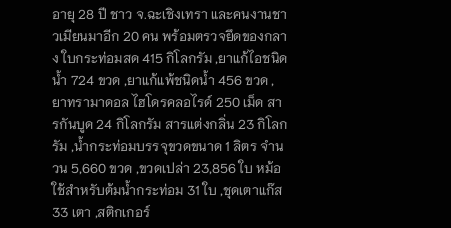อายุ 28 ปี ชาว จ.ฉะเชิงเทรา และคนงานชาวเมียนมาอีก 20 คน พร้อมตรวจยึดของกลาง ใบกระท่อมสด 415 กิโลกรัม ,ยาแก้ไอชนิดน้ำ 724 ขวด ,ยาแก้แพ้ชนิดน้ำ 456 ขวด ,ยาทรามาดอล ไฮโดรคลอไรด์ 250 เม็ด สารกันบูด 24 กิโลกรัม สารแต่งกลิ่น 23 กิโลกรัม ,น้ำกระท่อมบรรจุขวดขนาด 1 ลิตร จำนวน 5,660 ขวด ,ขวดเปล่า 23,856 ใบ หม้อใช้สำหรับต้มน้ำกระท่อม 31 ใบ ,ชุดเตาแก๊ส 33 เตา ,สติกเกอร์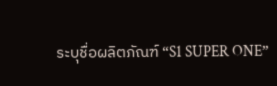ระบุชื่อผลิตภัณฑ์ “S1 SUPER ONE”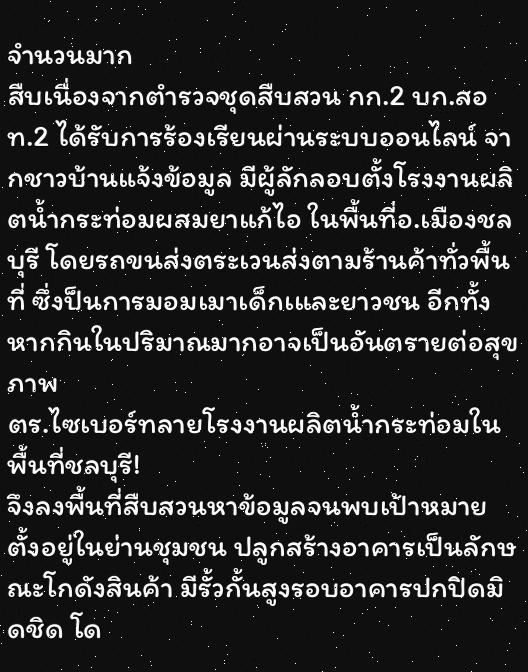จำนวนมาก
สืบเนื่องจากตำรวจชุดสืบสวน กก.2 บก.สอท.2 ได้รับการร้องเรียนผ่านระบบออนไลน์ จากชาวบ้านแจ้งข้อมูล มีผู้ลักลอบตั้งโรงงานผลิตน้ำกระท่อมผสมยาแก้ไอ ในพื้นที่อ.เมืองชลบุรี โดยรถขนส่งตระเวนส่งตามร้านค้าทั่วพื้นที่ ซึ่งป็นการมอมเมาเด็กเและยาวชน อีกทั้งหากกินในปริมาณมากอาจเป็นอันตรายต่อสุขภาพ
ตร.ไซเบอร์ทลายโรงงานผลิตน้ำกระท่อมในพื้นที่ชลบุรี!
จึงลงพื้นที่สืบสวนหาข้อมูลจนพบเป้าหมายตั้งอยู่ในย่านชุมชน ปลูกสร้างอาคารเป็นลักษณะโกดังสินค้า มีรั้วกั้นสูงรอบอาคารปกปิดมิดชิด โด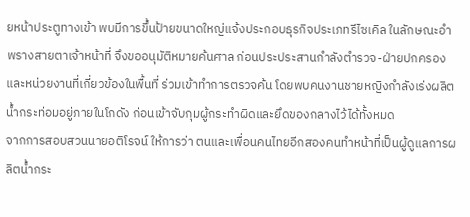ยหน้าประตูทางเข้า พบมีการขึ้นป้ายขนาดใหญ่แจ้งประกอบธุรกิจประเภทรีไซเคิล ในลักษณะอำพรางสายตาเจ้าหน้าที่ จึงขออนุมัติหมายค้นศาล ก่อนประประสานกำลังตำรวจ-ฝ่ายปกครองและหน่วยงานที่เกี่ยวข้องในพื้นที่ ร่วมเข้าทำการตรวจค้น โดยพบคนงานชายหญิงกำลังเร่งผลิตน้ำกระท่อมอยู่ภายในโกดัง ก่อนเข้าจับกุมผู้กระทำผิดและยึดของกลางไว้ได้ทั้งหมด
จากการสอบสวนนายอติโรจน์ ให้การว่า ตนและเพื่อนคนไทยอีกสองคนทำหน้าที่เป็นผู้ดูแลการผลิตน้ำกระ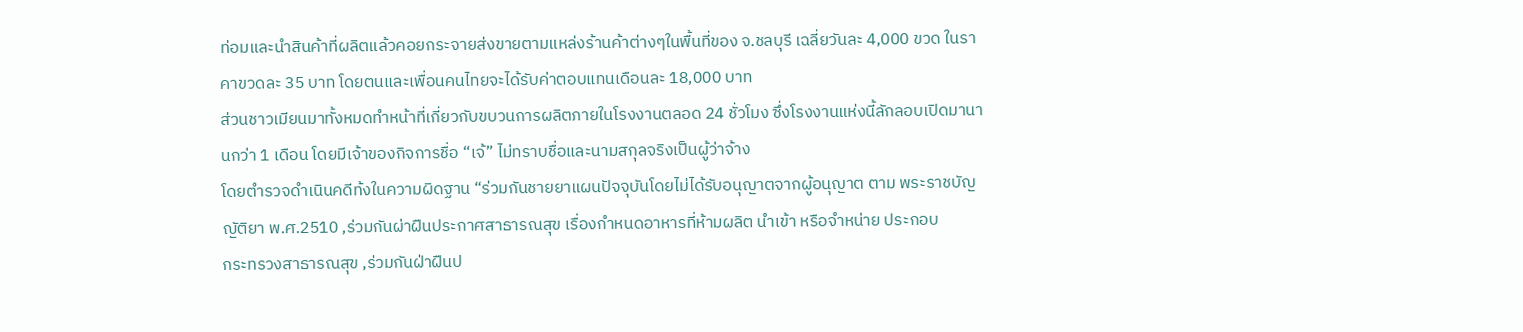ท่อมและนำสินค้าที่ผลิตแล้วคอยกระจายส่งขายตามแหล่งร้านค้าต่างๆในพื้นที่ของ จ.ชลบุรี เฉลี่ยวันละ 4,000 ขวด ในราคาขวดละ 35 บาท โดยตนและเพื่อนคนไทยจะได้รับค่าตอบแทนเดือนละ 18,000 บาท
ส่วนชาวเมียนมาทั้งหมดทำหน้าที่เกี่ยวกับขบวนการผลิตภายในโรงงานตลอด 24 ชั่วโมง ซึ่งโรงงานแห่งนี้ลักลอบเปิดมานานกว่า 1 เดือน โดยมีเจ้าของกิจการชื่อ “เจ้” ไม่ทราบชื่อและนามสกุลจริงเป็นผู้ว่าจ้าง
โดยตำรวจดำเนินคดีท้งในความผิดฐาน “ร่วมกันชายยาแผนปัจจุบันโดยไม่ได้รับอนุญาตจากผู้อนุญาต ตาม พระราชบัญญัติยา พ.ศ.2510 ,ร่วมกันผ่าฝืนประกาศสาธารณสุข เรื่องกำหนดอาหารที่ห้ามผลิต นำเข้า หรือจำหน่าย ประกอบ
กระทรวงสาธารณสุข ,ร่วมกันฝ่าฝืนป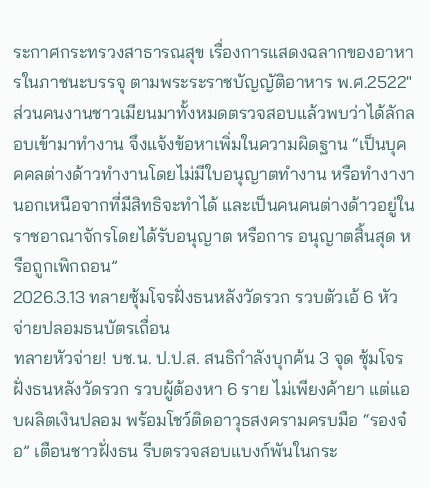ระกาศกระทรวงสาธารณสุข เรื่องการแสดงฉลากของอาหารในภาชนะบรรจุ ตามพระระราชบัญญัติอาหาร พ.ศ.2522″
ส่วนคนงานชาวเมียนมาทั้งหมดตรวจสอบแล้วพบว่าได้ลักลอบเข้ามาทำงาน จึงแจ้งข้อหาเพิ่มในความผิดฐาน “เป็นบุคคคลต่างด้าวทำงานโดยไม่มีใบอนุญาตทำงาน หรือทำงางานอกเหนือจากที่มีสิทธิจะทำได้ และเป็นคนคนต่างด้าวอยู่ในราชอาณาจักรโดยได้รับอนุญาต หรือการ อนุญาตสิ้นสุด หรือถูกเพิกถอน”
2026.3.13 ทลายซุ้มโจรฝั่งธนหลังวัดรวก รวบตัวเอ้ 6 หัวจ่ายปลอมธนบัตรเถื่อน
ทลายหัวจ่าย! บช.น. ป.ป.ส. สนธิกำลังบุกค้น 3 จุด ซุ้มโจรฝั่งธนหลังวัดรวก รวบผู้ต้องหา 6 ราย ไม่เพียงค้ายา แต่แอบผลิตเงินปลอม พร้อมโชว์ติดอาวุธสงครามครบมือ “รองจ๋อ” เตือนชาวฝั่งธน รีบตรวจสอบแบงก์พันในกระ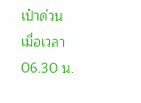เป๋าด่วน
เมื่อเวลา 06.30 น.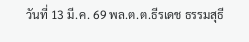วันที่ 13 มี.ค. 69 พล.ต.ต.ธีรเดช ธรรมสุธี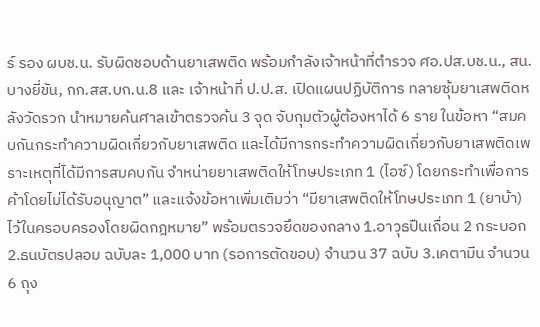ร์ รอง ผบช.น. รับผิดชอบด้านยาเสพติด พร้อมกำลังเจ้าหน้าที่ตำรวจ ศอ.ปส.บช.น., สน.บางยี่ขัน, กก.สส.บก.น.8 และ เจ้าหน้าที่ ป.ป.ส. เปิดแผนปฏิบัติการ ทลายซุ้มยาเสพติดหลังวัดรวก นำหมายค้นศาลเข้าตรวจค้น 3 จุด จับกุมตัวผู้ต้องหาได้ 6 ราย ในข้อหา “สมคบกันกระทำความผิดเกี่ยวกับยาเสพติด และได้มีการกระทำความผิดเกี่ยวกับยาเสพติดเพราะเหตุที่ได้มีการสมคบกัน จำหน่ายยาเสพติดให้โทษประเภท 1 (ไอซ์) โดยกระทำเพื่อการค้าโดยไม่ได้รับอนุญาต” และแจ้งข้อหาเพิ่มเติมว่า “มียาเสพติดให้โทษประเภท 1 (ยาบ้า) ไว้ในครอบครองโดยผิดกฎหมาย” พร้อมตรวจยึดของกลาง 1.อาวุธปืนเถื่อน 2 กระบอก 2.ธนบัตรปลอม ฉบับละ 1,000 บาท (รอการตัดขอบ) จำนวน 37 ฉบับ 3.เคตามีน จำนวน 6 ถุง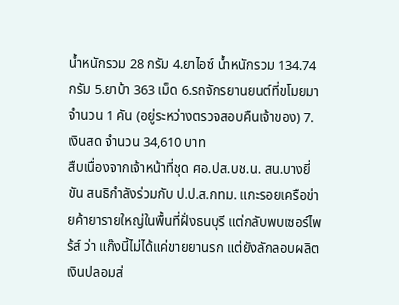น้ำหนักรวม 28 กรัม 4.ยาไอซ์ น้ำหนักรวม 134.74 กรัม 5.ยาบ้า 363 เม็ด 6.รถจักรยานยนต์ที่ขโมยมา จำนวน 1 คัน (อยู่ระหว่างตรวจสอบคืนเจ้าของ) 7.เงินสด จำนวน 34,610 บาท
สืบเนื่องจากเจ้าหน้าที่ชุด ศอ.ปส.บช.น. สน.บางยี่ขัน สนธิกำลังร่วมกับ ป.ป.ส.กทม. แกะรอยเครือข่ายค้ายารายใหญ่ในพื้นที่ฝั่งธนบุรี แต่กลับพบเซอร์ไพร้ส์ ว่า แก๊งนี้ไม่ได้แค่ขายยานรก แต่ยังลักลอบผลิตเงินปลอมส่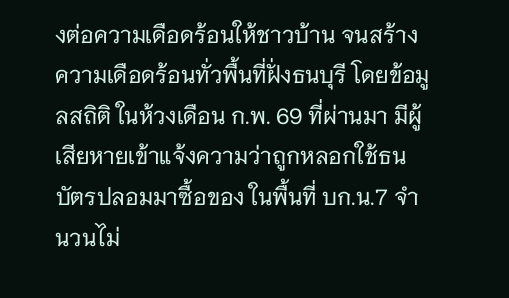งต่อความเดือดร้อนให้ชาวบ้าน จนสร้างความเดือดร้อนทั่วพื้นที่ฝั่งธนบุรี โดยข้อมูลสถิติ ในห้วงเดือน ก.พ. 69 ที่ผ่านมา มีผู้เสียหายเข้าแจ้งความว่าถูกหลอกใช้ธนบัตรปลอมมาซื้อของ ในพื้นที่ บก.น.7 จำนวนไม่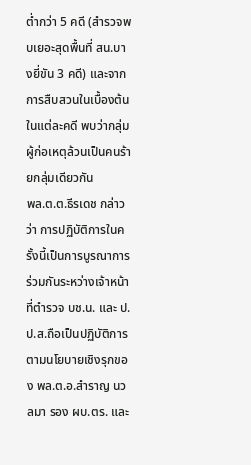ต่ำกว่า 5 คดี (สำรวจพบเยอะสุดพื้นที่ สน.บางยี่ขัน 3 คดี) และจากการสืบสวนในเบื้องต้นในแต่ละคดี พบว่ากลุ่มผู้ก่อเหตุล้วนเป็นคนร้ายกลุ่มเดียวกัน
พล.ต.ต.ธีรเดช กล่าวว่า การปฏิบัติการในครั้งนี้เป็นการบูรณาการร่วมกันระหว่างเจ้าหน้าที่ตำรวจ บช.น. และ ป.ป.ส.ถือเป็นปฏิบัติการตามนโยบายเชิงรุกของ พล.ต.อ.สำราญ นวลมา รอง ผบ.ตร. และ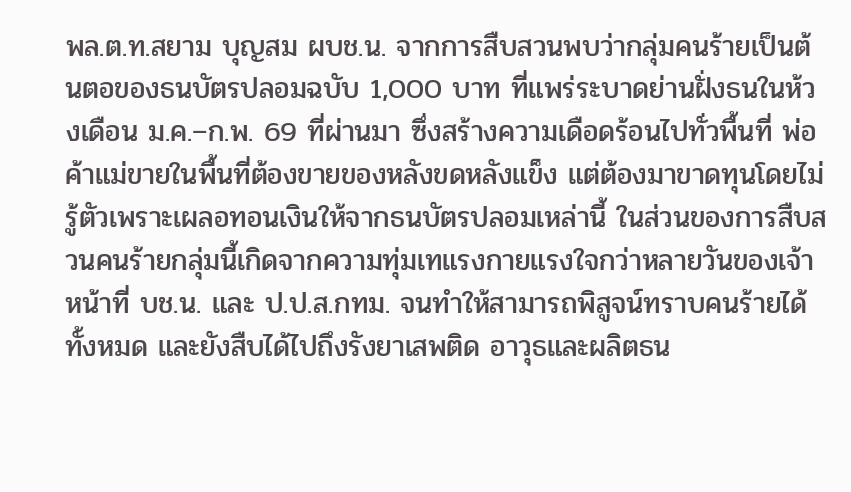พล.ต.ท.สยาม บุญสม ผบช.น. จากการสืบสวนพบว่ากลุ่มคนร้ายเป็นต้นตอของธนบัตรปลอมฉบับ 1,000 บาท ที่แพร่ระบาดย่านฝั่งธนในห้วงเดือน ม.ค.–ก.พ. 69 ที่ผ่านมา ซึ่งสร้างความเดือดร้อนไปทั่วพื้นที่ พ่อค้าแม่ขายในพื้นที่ต้องขายของหลังขดหลังแข็ง แต่ต้องมาขาดทุนโดยไม่รู้ตัวเพราะเผลอทอนเงินให้จากธนบัตรปลอมเหล่านี้ ในส่วนของการสืบสวนคนร้ายกลุ่มนี้เกิดจากความทุ่มเทแรงกายแรงใจกว่าหลายวันของเจ้าหน้าที่ บช.น. และ ป.ป.ส.กทม. จนทำให้สามารถพิสูจน์ทราบคนร้ายได้ทั้งหมด และยังสืบได้ไปถึงรังยาเสพติด อาวุธและผลิตธน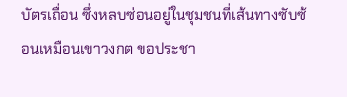บัตรเถื่อน ซึ่งหลบซ่อนอยู่ในชุมชนที่เส้นทางซับซ้อนเหมือนเขาวงกต ขอประชา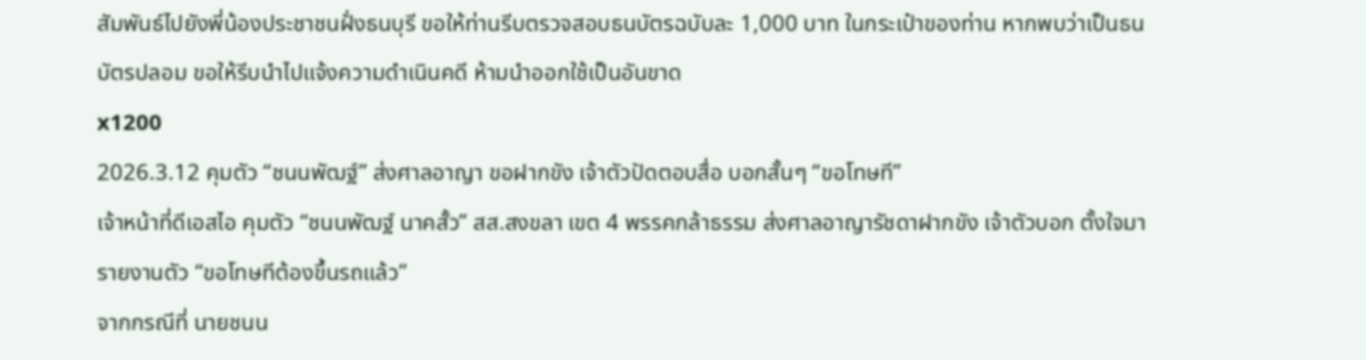สัมพันธ์ไปยังพี่น้องประชาชนฝั่งธนบุรี ขอให้ท่านรีบตรวจสอบธนบัตรฉบับละ 1,000 บาท ในกระเป๋าของท่าน หากพบว่าเป็นธนบัตรปลอม ขอให้รีบนำไปแจ้งความดำเนินคดี ห้ามนำออกใช้เป็นอันขาด
x1200
2026.3.12 คุมตัว “ชนนพัฒฐ์” ส่งศาลอาญา ขอฝากขัง เจ้าตัวปัดตอบสื่อ บอกสั้นๆ “ขอโทษที”
เจ้าหน้าที่ดีเอสไอ คุมตัว “ชนนพัฒฐ์ นาคสั้ว” สส.สงขลา เขต 4 พรรคกล้าธรรม ส่งศาลอาญารัชดาฝากขัง เจ้าตัวบอก ตั้งใจมารายงานตัว “ขอโทษทีต้องขึ้นรถแล้ว”
จากกรณีที่ นายชนน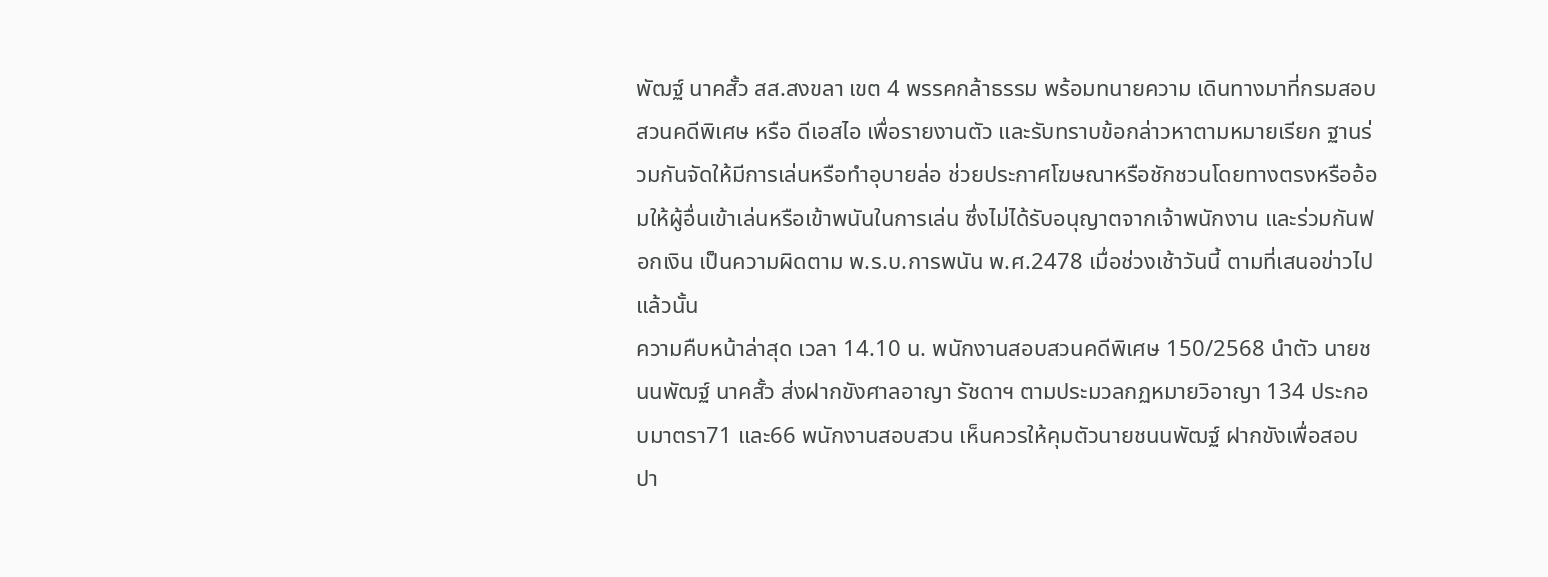พัฒฐ์ นาคสั้ว สส.สงขลา เขต 4 พรรคกล้าธรรม พร้อมทนายความ เดินทางมาที่กรมสอบสวนคดีพิเศษ หรือ ดีเอสไอ เพื่อรายงานตัว และรับทราบข้อกล่าวหาตามหมายเรียก ฐานร่วมกันจัดให้มีการเล่นหรือทำอุบายล่อ ช่วยประกาศโฆษณาหรือชักชวนโดยทางตรงหรืออ้อมให้ผู้อื่นเข้าเล่นหรือเข้าพนันในการเล่น ซึ่งไม่ได้รับอนุญาตจากเจ้าพนักงาน และร่วมกันฟอกเงิน เป็นความผิดตาม พ.ร.บ.การพนัน พ.ศ.2478 เมื่อช่วงเช้าวันนี้ ตามที่เสนอข่าวไปแล้วนั้น
ความคืบหน้าล่าสุด เวลา 14.10 น. พนักงานสอบสวนคดีพิเศษ 150/2568 นำตัว นายชนนพัฒฐ์ นาคสั้ว ส่งฝากขังศาลอาญา รัชดาฯ ตามประมวลกฏหมายวิอาญา 134 ประกอบมาตรา71 และ66 พนักงานสอบสวน เห็นควรให้คุมตัวนายชนนพัฒฐ์ ฝากขังเพื่อสอบปา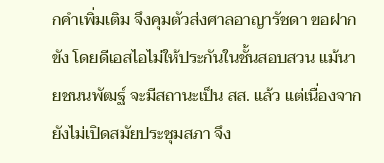กคำเพิ่มเติม จึงคุมตัวส่งศาลอาญารัชดา ขอฝากขัง โดยดีเอสไอไม่ให้ประกันในชั้นสอบสวน แม้นายชนนพัฒฐ์ จะมีสถานะเป็น สส. แล้ว แต่เนื่องจากยังไม่เปิดสมัยประชุมสภา จึง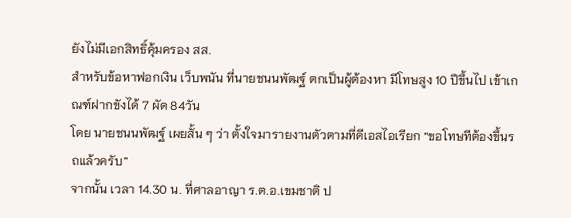ยังไม่มีเอกสิทธิ์คุ้มครอง สส.
สำหรับข้อหาฟอกเงิน เว็บพนัน ที่นายชนนพัฒฐ์ ตกเป็นผู้ต้องหา มีโทษสูง 10 ปีขึ้นไป เข้าเกณฑ์ฝากขังได้ 7 ผัด 84วัน
โดย นายชนนพัฒฐ์ เผยสั้น ๆ ว่า ตั้งใจมารายงานตัวตามที่ดีเอสไอเรียก “ขอโทษทีต้องขึ้นรถแล้วครับ”
จากนั้น เวลา 14.30 น. ที่ศาลอาญา ร.ต.อ.เขมชาติ ป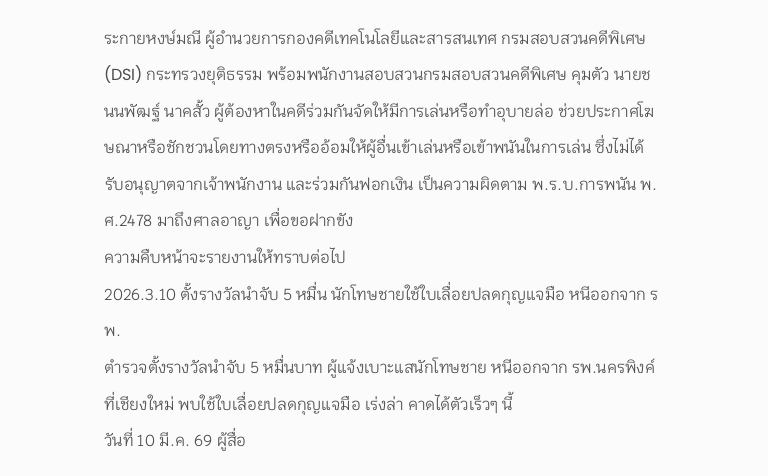ระกายหงษ์มณี ผู้อำนวยการกองคดีเทคโนโลยีและสารสนเทศ กรมสอบสวนคดีพิเศษ (DSI) กระทรวงยุติธรรม พร้อมพนักงานสอบสวนกรมสอบสวนคดีพิเศษ คุมตัว นายชนนพัฒฐ์ นาคสั้ว ผู้ต้องหาในคดีร่วมกันจัดให้มีการเล่นหรือทำอุบายล่อ ช่วยประกาศโฆษณาหรือชักชวนโดยทางตรงหรืออ้อมให้ผู้อื่นเข้าเล่นหรือเข้าพนันในการเล่น ซึ่งไม่ได้รับอนุญาตจากเจ้าพนักงาน และร่วมกันฟอกเงิน เป็นความผิดตาม พ.ร.บ.การพนัน พ.ศ.2478 มาถึงศาลอาญา เพื่อขอฝากขัง
ความคืบหน้าจะรายงานให้ทราบต่อไป
2026.3.10 ตั้งรางวัลนำจับ 5 หมื่น นักโทษชายใช้ใบเลื่อยปลดกุญแจมือ หนีออกจาก รพ.
ตำรวจตั้งรางวัลนำจับ 5 หมื่นบาท ผู้แจ้งเบาะแสนักโทษชาย หนีออกจาก รพ.นครพิงค์ ที่เชียงใหม่ พบใช้ใบเลื่อยปลดกุญแจมือ เร่งล่า คาดได้ตัวเร็วๆ นี้
วันที่ 10 มี.ค. 69 ผู้สื่อ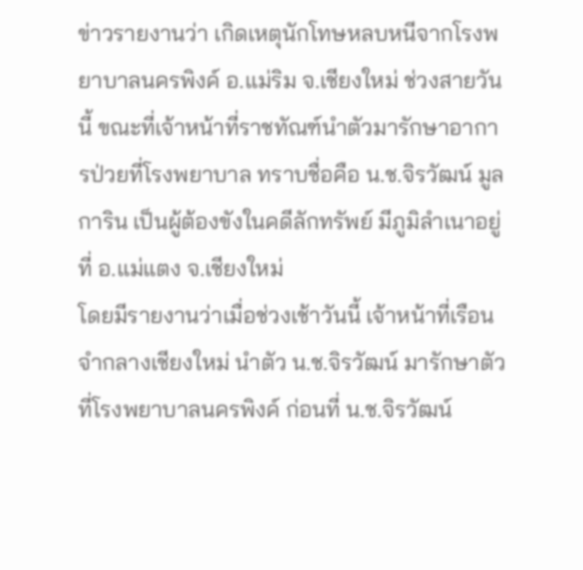ข่าวรายงานว่า เกิดเหตุนักโทษหลบหนีจากโรงพยาบาลนครพิงค์ อ.แม่ริม จ.เชียงใหม่ ช่วงสายวันนี้ ขณะที่เจ้าหน้าที่ราชทัณฑ์นำตัวมารักษาอาการป่วยที่โรงพยาบาล ทราบชื่อคือ น.ช.จิรวัฒน์ มูลการิน เป็นผู้ต้องขังในคดีลักทรัพย์ มีภูมิลำเนาอยู่ที่ อ.แม่แตง จ.เชียงใหม่
โดยมีรายงานว่าเมื่อช่วงเช้าวันนี้ เจ้าหน้าที่เรือนจำกลางเชียงใหม่ นำตัว น.ช.จิรวัฒน์ มารักษาตัวที่โรงพยาบาลนครพิงค์ ก่อนที่ น.ช.จิรวัฒน์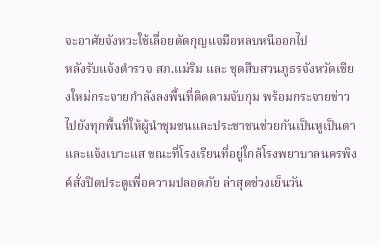จะอาศัยจังหวะใช้เลื่อยตัดกุญแจมือหลบหนีออกไป
หลังรับแจ้งตำรวจ สภ.แม่ริม และ ชุดสืบสวนภูธรจังหวัดเชียงใหม่กระจายกำลังลงพื้นที่ติดตามจับกุม พร้อมกระจายข่าวไปยังทุกพื้นที่ให้ผู้นำชุมชนและประชาชนช่วยกันเป็นหูเป็นตาและแจ้งเบาะแส ขณะที่โรงเรียนที่อยู่ใกล้โรงพยาบาลนครพิงค์สั่งปิดประตูเพื่อความปลอดภัย ล่าสุดช่วงเย็นวัน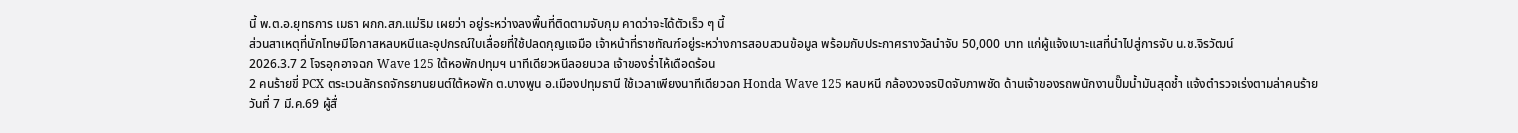นี้ พ.ต.อ.ยุทธการ เมธา ผกก.สภ.แม่ริม เผยว่า อยู่ระหว่างลงพื้นที่ติดตามจับกุม คาดว่าจะได้ตัวเร็ว ๆ นี้
ส่วนสาเหตุที่นักโทษมีโอกาสหลบหนีและอุปกรณ์ใบเลื่อยที่ใช้ปลดกุญแจมือ เจ้าหน้าที่ราชทัณฑ์อยู่ระหว่างการสอบสวนข้อมูล พร้อมกับประกาศรางวัลนำจับ 50,000 บาท แก่ผู้แจ้งเบาะแสที่นำไปสู่การจับ น.ช.จิรวัฒน์
2026.3.7 2 โจรอุกอาจฉก Wave 125 ใต้หอพักปทุมฯ นาทีเดียวหนีลอยนวล เจ้าของร่ำไห้เดือดร้อน
2 คนร้ายขี่ PCX ตระเวนลักรถจักรยานยนต์ใต้หอพัก ต.บางพูน อ.เมืองปทุมธานี ใช้เวลาเพียงนาทีเดียวฉก Honda Wave 125 หลบหนี กล้องวงจรปิดจับภาพชัด ด้านเจ้าของรถพนักงานปั๊มน้ำมันสุดช้ำ แจ้งตำรวจเร่งตามล่าคนร้าย
วันที่ 7 มี.ค.69 ผู้สื่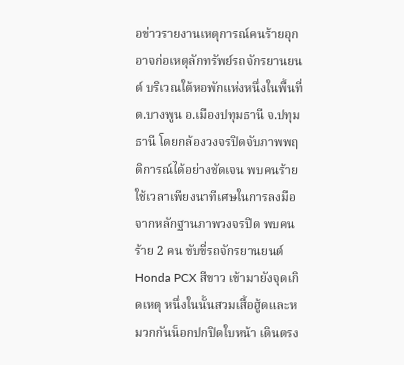อข่าวรายงานเหตุการณ์คนร้ายอุกอาจก่อเหตุลักทรัพย์รถจักรยานยนต์ บริเวณใต้หอพักแห่งหนึ่งในพื้นที่ ต.บางพูน อ.เมืองปทุมธานี จ.ปทุมธานี โดยกล้องวงจรปิดจับภาพพฤติการณ์ได้อย่างชัดเจน พบคนร้ายใช้เวลาเพียงนาทีเศษในการลงมือ
จากหลักฐานภาพวงจรปิด พบคนร้าย 2 คน ขับขี่รถจักรยานยนต์ Honda PCX สีขาว เข้ามายังจุดเกิดเหตุ หนึ่งในนั้นสวมเสื้อฮู้ดและหมวกกันน็อกปกปิดใบหน้า เดินตรง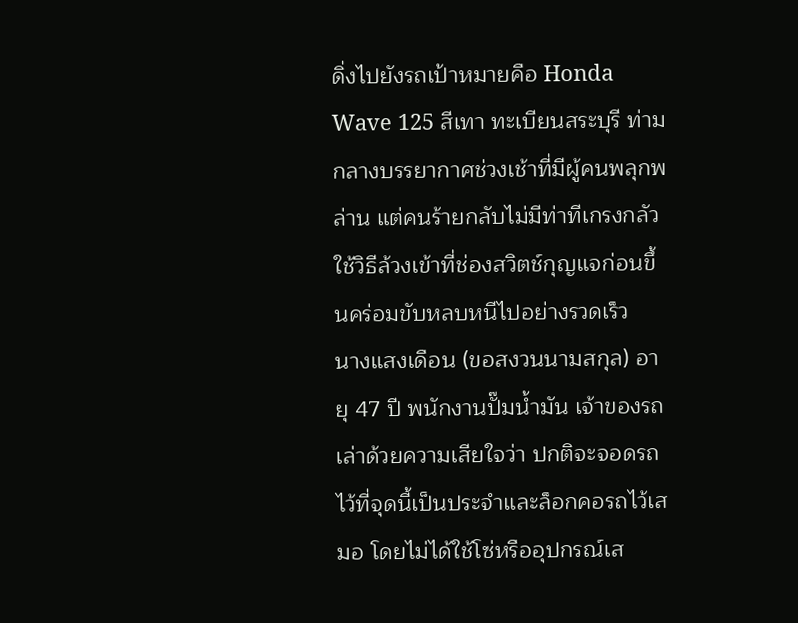ดิ่งไปยังรถเป้าหมายคือ Honda Wave 125 สีเทา ทะเบียนสระบุรี ท่ามกลางบรรยากาศช่วงเช้าที่มีผู้คนพลุกพล่าน แต่คนร้ายกลับไม่มีท่าทีเกรงกลัว ใช้วิธีล้วงเข้าที่ช่องสวิตช์กุญแจก่อนขึ้นคร่อมขับหลบหนีไปอย่างรวดเร็ว
นางแสงเดือน (ขอสงวนนามสกุล) อายุ 47 ปี พนักงานปั๊มน้ำมัน เจ้าของรถ เล่าด้วยความเสียใจว่า ปกติจะจอดรถไว้ที่จุดนี้เป็นประจำและล็อกคอรถไว้เสมอ โดยไม่ได้ใช้โซ่หรืออุปกรณ์เส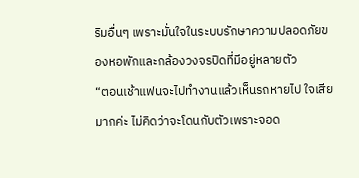ริมอื่นๆ เพราะมั่นใจในระบบรักษาความปลอดภัยของหอพักและกล้องวงจรปิดที่มีอยู่หลายตัว
“ตอนเช้าแฟนจะไปทำงานแล้วเห็นรถหายไป ใจเสียมากค่ะ ไม่คิดว่าจะโดนกับตัวเพราะจอด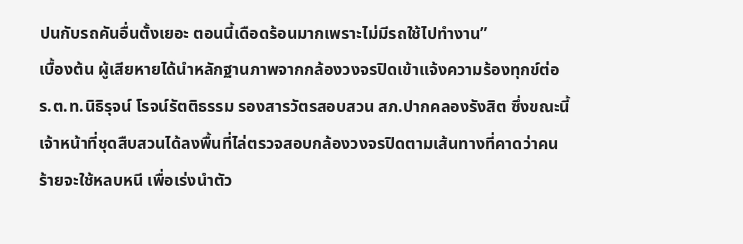ปนกับรถคันอื่นตั้งเยอะ ตอนนี้เดือดร้อนมากเพราะไม่มีรถใช้ไปทำงาน”
เบื้องต้น ผู้เสียหายได้นำหลักฐานภาพจากกล้องวงจรปิดเข้าแจ้งความร้องทุกข์ต่อ ร.ต.ท.นิธิรุจน์ โรจน์รัตติธรรม รองสารวัตรสอบสวน สภ.ปากคลองรังสิต ซึ่งขณะนี้เจ้าหน้าที่ชุดสืบสวนได้ลงพื้นที่ไล่ตรวจสอบกล้องวงจรปิดตามเส้นทางที่คาดว่าคนร้ายจะใช้หลบหนี เพื่อเร่งนำตัว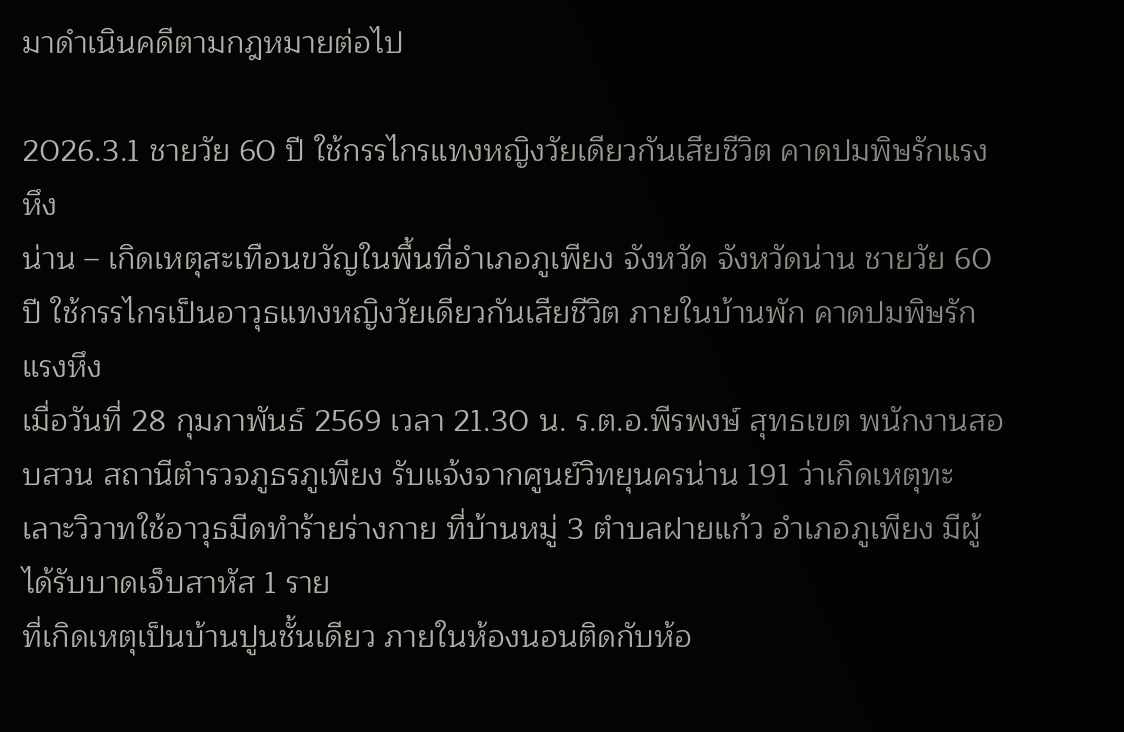มาดำเนินคดีตามกฎหมายต่อไป

2026.3.1 ชายวัย 60 ปี ใช้กรรไกรแทงหญิงวัยเดียวกันเสียชีวิต คาดปมพิษรักแรงหึง
น่าน – เกิดเหตุสะเทือนขวัญในพื้นที่อำเภอภูเพียง จังหวัด จังหวัดน่าน ชายวัย 60 ปี ใช้กรรไกรเป็นอาวุธแทงหญิงวัยเดียวกันเสียชีวิต ภายในบ้านพัก คาดปมพิษรักแรงหึง
เมื่อวันที่ 28 กุมภาพันธ์ 2569 เวลา 21.30 น. ร.ต.อ.พีรพงษ์ สุทธเขต พนักงานสอบสวน สถานีตำรวจภูธรภูเพียง รับแจ้งจากศูนย์วิทยุนครน่าน 191 ว่าเกิดเหตุทะเลาะวิวาทใช้อาวุธมีดทำร้ายร่างกาย ที่บ้านหมู่ 3 ตำบลฝายแก้ว อำเภอภูเพียง มีผู้ได้รับบาดเจ็บสาหัส 1 ราย
ที่เกิดเหตุเป็นบ้านปูนชั้นเดียว ภายในห้องนอนติดกับห้อ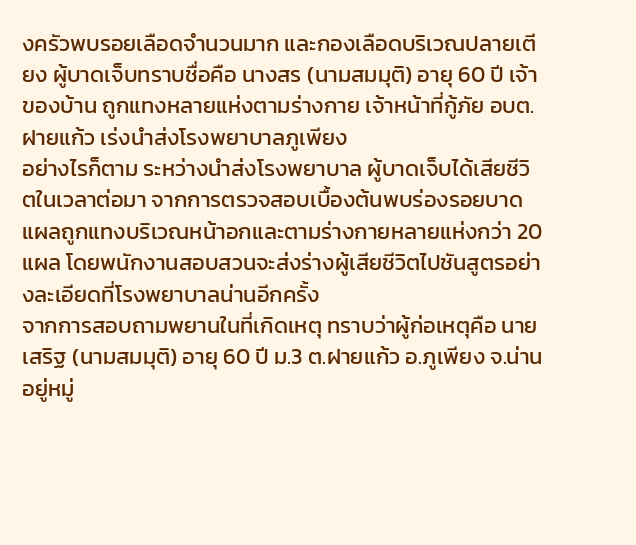งครัวพบรอยเลือดจำนวนมาก และกองเลือดบริเวณปลายเตียง ผู้บาดเจ็บทราบชื่อคือ นางสร (นามสมมุติ) อายุ 60 ปี เจ้าของบ้าน ถูกแทงหลายแห่งตามร่างกาย เจ้าหน้าที่กู้ภัย อบต.ฝายแก้ว เร่งนำส่งโรงพยาบาลภูเพียง
อย่างไรก็ตาม ระหว่างนำส่งโรงพยาบาล ผู้บาดเจ็บได้เสียชีวิตในเวลาต่อมา จากการตรวจสอบเบื้องต้นพบร่องรอยบาดแผลถูกแทงบริเวณหน้าอกและตามร่างกายหลายแห่งกว่า 20 แผล โดยพนักงานสอบสวนจะส่งร่างผู้เสียชีวิตไปชันสูตรอย่างละเอียดที่โรงพยาบาลน่านอีกครั้ง
จากการสอบถามพยานในที่เกิดเหตุ ทราบว่าผู้ก่อเหตุคือ นายเสริฐ (นามสมมุติ) อายุ 60 ปี ม.3 ต.ฝายแก้ว อ.ภูเพียง จ.น่าน อยู่หมู่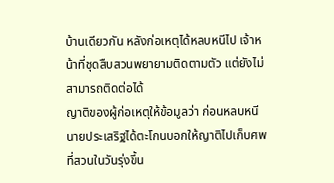บ้านเดียวกัน หลังก่อเหตุได้หลบหนีไป เจ้าหน้าที่ชุดสืบสวนพยายามติดตามตัว แต่ยังไม่สามารถติดต่อได้
ญาติของผู้ก่อเหตุให้ข้อมูลว่า ก่อนหลบหนี นายประเสริฐได้ตะโกนบอกให้ญาติไปเก็บศพที่สวนในวันรุ่งขึ้น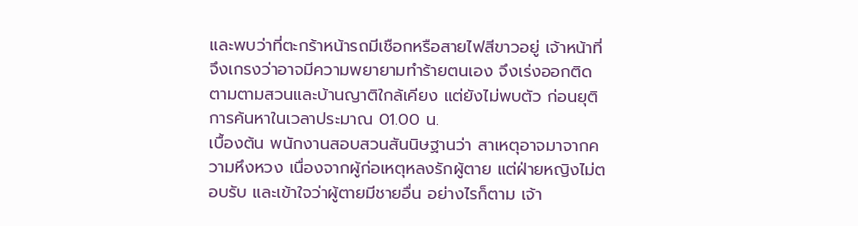และพบว่าที่ตะกร้าหน้ารถมีเชือกหรือสายไฟสีขาวอยู่ เจ้าหน้าที่จึงเกรงว่าอาจมีความพยายามทำร้ายตนเอง จึงเร่งออกติดตามตามสวนและบ้านญาติใกล้เคียง แต่ยังไม่พบตัว ก่อนยุติการค้นหาในเวลาประมาณ 01.00 น.
เบื้องต้น พนักงานสอบสวนสันนิษฐานว่า สาเหตุอาจมาจากความหึงหวง เนื่องจากผู้ก่อเหตุหลงรักผู้ตาย แต่ฝ่ายหญิงไม่ตอบรับ และเข้าใจว่าผู้ตายมีชายอื่น อย่างไรก็ตาม เจ้า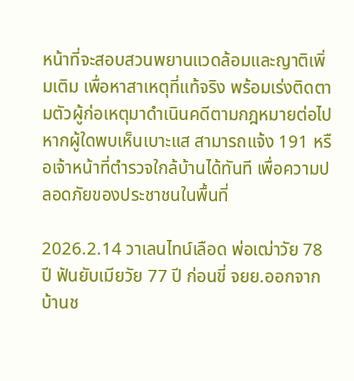หน้าที่จะสอบสวนพยานแวดล้อมและญาติเพิ่มเติม เพื่อหาสาเหตุที่แท้จริง พร้อมเร่งติดตามตัวผู้ก่อเหตุมาดำเนินคดีตามกฎหมายต่อไป
หากผู้ใดพบเห็นเบาะแส สามารถแจ้ง 191 หรือเจ้าหน้าที่ตำรวจใกล้บ้านได้ทันที เพื่อความปลอดภัยของประชาชนในพื้นที่

2026.2.14 วาเลนไทน์เลือด พ่อเฒ่าวัย 78 ปี ฟันยับเมียวัย 77 ปี ก่อนขี่ จยย.ออกจากบ้านช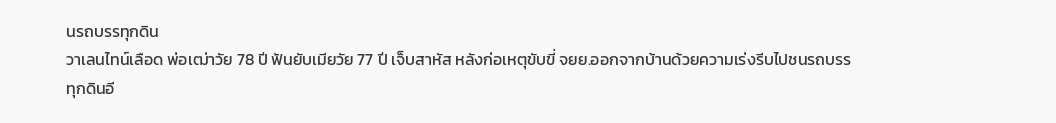นรถบรรทุกดิน
วาเลนไทน์เลือด พ่อเฒ่าวัย 78 ปี ฟันยับเมียวัย 77 ปี เจ็บสาหัส หลังก่อเหตุขับขี่ จยย.ออกจากบ้านด้วยความเร่งรีบไปชนรถบรรทุกดินอี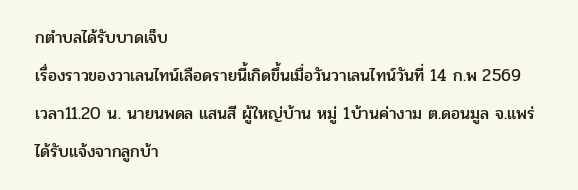กตำบลได้รับบาดเจ็บ
เรื่องราวของวาเลนไทน์เลือดรายนี้เกิดขึ้นเมื่อวันวาเลนไทน์วันที่ 14 ก.พ 2569 เวลา11.20 น. นายนพดล แสนสี ผู้ใหญ่บ้าน หมู่ 1บ้านค่างาม ต.ดอนมูล จ.แพร่ ได้รับแจ้งจากลูกบ้า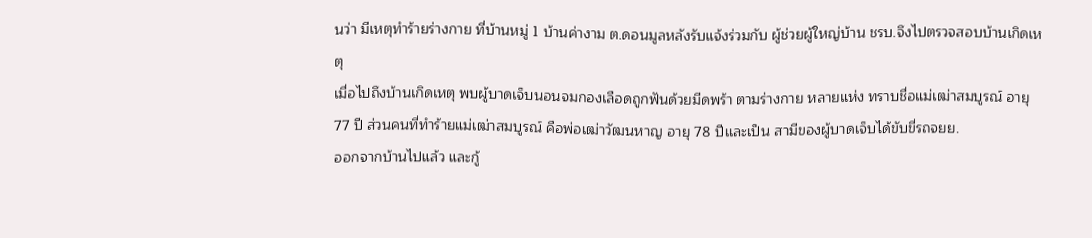นว่า มีเหตุทำร้ายร่างกาย ที่บ้านหมู่ 1 บ้านค่างาม ต.ดอนมูลหลังรับแจ้งร่วมกับ ผู้ช่วยผู้ใหญ่บ้าน ชรบ.จึงไปตรวจสอบบ้านเกิดเหตุ
เมื่อไปถึงบ้านเกิดเหตุ พบผู้บาดเจ็บนอนจมกองเลือดถูกฟันด้วยมีดพร้า ตามร่างกาย หลายแห่ง ทราบชื่อแม่เฒ่าสมบูรณ์ อายุ 77 ปี ส่วนคนที่ทำร้ายแม่เฒ่าสมบูรณ์ คือพ่อเฒ่าวัฒนหาญ อายุ 78 ปีเเละเป็น สามีของผู้บาดเจ็บได้ขับขี่รถจยย.
ออกจากบ้านไปแล้ว และกู้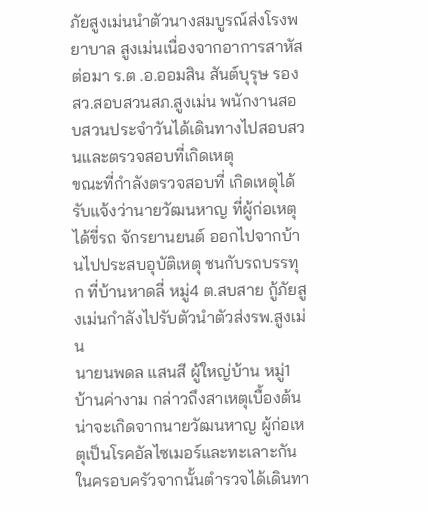ภัยสูงเม่นนำตัวนางสมบูรณ์ส่งโรงพยาบาล สูงเม่นเนื่องจากอาการสาหัส
ต่อมา ร.ต .อ.ออมสิน สันต์บุรุษ รองสว.สอบสวนสภ.สูงเม่น พนักงานสอบสวนประจำวันได้เดินทางไปสอบสวนและตรวจสอบที่เกิดเหตุ
ขณะที่กำลังตรวจสอบที่ เกิดเหตุได้รับแจ้งว่านายวัฒนหาญ ที่ผู้ก่อเหตุได้ขี่รถ จักรยานยนต์ ออกไปจากบ้านไปประสบอุบัติเหตุ ชนกับรถบรรทุก ที่บ้านหาดลี่ หมู่4 ต.สบสาย กู้ภัยสูงเม่นกำลังไปรับตัวนำตัวส่งรพ.สูงเม่น
นายนพดล แสนสี ผู้ใหญ่บ้าน หมู่1 บ้านค่างาม กล่าวถึงสาเหตุเบื้องต้นน่าจะเกิดจากนายวัฒนหาญ ผู้ก่อเหตุเป็นโรคอัลไซเมอร์และทะเลาะกันในครอบครัวจากนั้นตำรวจได้เดินทา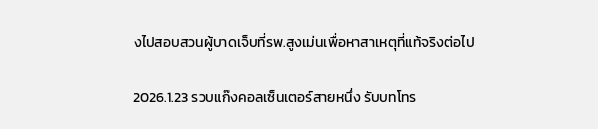งไปสอบสวนผู้บาดเจ็บที่รพ.สูงเม่นเพื่อหาสาเหตุที่แท้จริงต่อไป

2026.1.23 รวบแก๊งคอลเซ็นเตอร์สายหนึ่ง รับบทโทร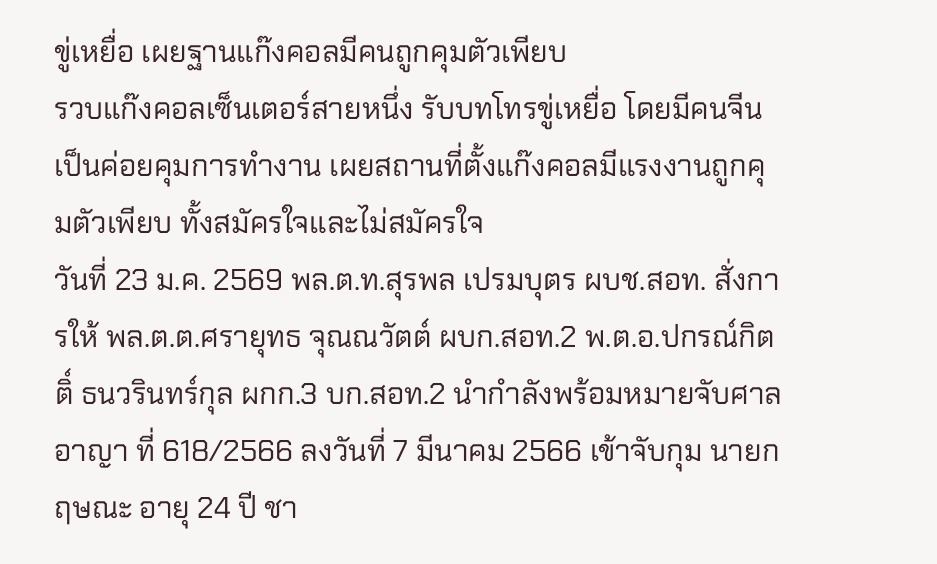ขู่เหยื่อ เผยฐานแก๊งคอลมีคนถูกคุมตัวเพียบ
รวบแก๊งคอลเซ็นเตอร์สายหนึ่ง รับบทโทรขู่เหยื่อ โดยมีคนจีนเป็นค่อยคุมการทำงาน เผยสถานที่ตั้งแก๊งคอลมีแรงงานถูกคุมตัวเพียบ ทั้งสมัครใจและไม่สมัครใจ
วันที่ 23 ม.ค. 2569 พล.ต.ท.สุรพล เปรมบุตร ผบช.สอท. สั่งการให้ พล.ต.ต.ศรายุทธ จุณณวัตต์ ผบก.สอท.2 พ.ต.อ.ปกรณ์กิตติ์ ธนวรินทร์กุล ผกก.3 บก.สอท.2 นำกำลังพร้อมหมายจับศาลอาญา ที่ 618/2566 ลงวันที่ 7 มีนาคม 2566 เข้าจับกุม นายกฤษณะ อายุ 24 ปี ชา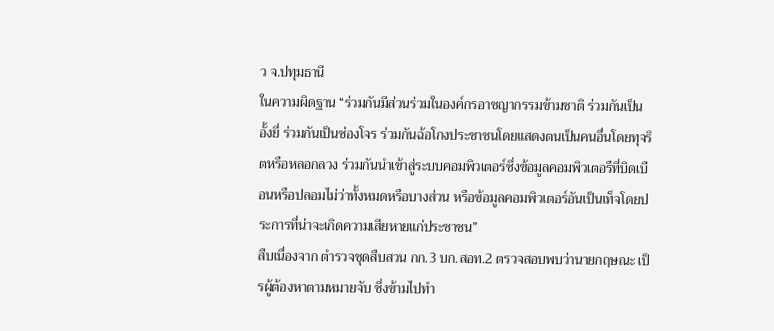ว จ.ปทุมธานี
ในความผิดฐาน “ร่วมกันมีส่วนร่วมในองค์กรอาชญากรรมข้ามชาติ ร่วมกันเป็นอั้งยี่ ร่วมกันเป็นซ่องโจร ร่วมกันฉ้อโกงประชาชนโดยแสดงตนเป็นคนอื่นโดยทุจริตหรือหลอกลวง ร่วมกันนำเข้าสู่ระบบคอมพิวเตอร์ซึ่งข้อมูลคอมพิวเตอรืที่บิดเบือนหรือปลอมไม่ว่าทั้งหมดหรือบางส่วน หรือข้อมูลคอมพิวเตอร์อันเป็นเท็จโดยประการที่น่าจะเกิดความเสียหายแก่ประชาชน”
สืบเนื่องจาก ตำรวจชุดสืบสวน กก.3 บก.สอท.2 ตรวจสอบพบว่านายกฤษณะ เป็รผู้ต้องหาตามหมายจับ ซึ่งข้ามไปทำ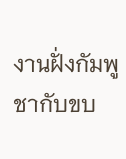งานฝั่งกัมพูชากับขบ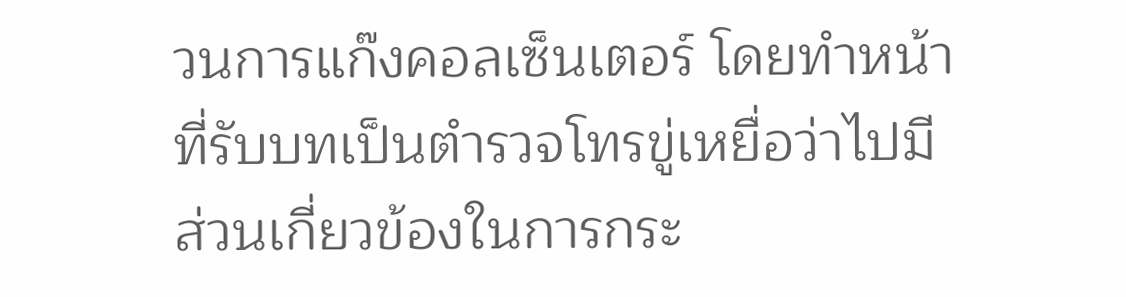วนการแก๊งคอลเซ็นเตอร์ โดยทำหน้าที่รับบทเป็นตำรวจโทรขู่เหยื่อว่าไปมีส่วนเกี่ยวข้องในการกระ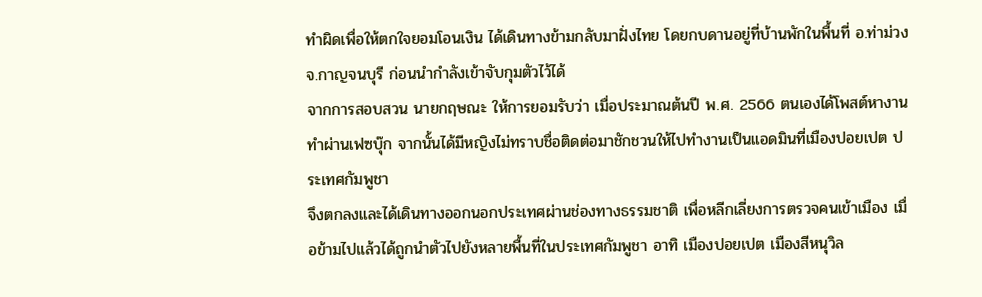ทำผิดเพื่อให้ตกใจยอมโอนเงิน ได้เดินทางข้ามกลับมาฝั่งไทย โดยกบดานอยู่ที่บ้านพักในพื้นที่ อ.ท่าม่วง จ.กาญจนบุรี ก่อนนำกำลังเข้าจับกุมตัวไว้ได้
จากการสอบสวน นายกฤษณะ ให้การยอมรับว่า เมื่อประมาณต้นปี พ.ศ. 2566 ตนเองได้โพสต์หางานทำผ่านเฟซบุ๊ก จากนั้นได้มีหญิงไม่ทราบชื่อติดต่อมาชักชวนให้ไปทำงานเป็นแอดมินที่เมืองปอยเปต ประเทศกัมพูชา
จึงตกลงและได้เดินทางออกนอกประเทศผ่านช่องทางธรรมชาติ เพื่อหลีกเลี่ยงการตรวจคนเข้าเมือง เมื่อข้ามไปแล้วได้ถูกนำตัวไปยังหลายพื้นที่ในประเทศกัมพูชา อาทิ เมืองปอยเปต เมืองสีหนุวิล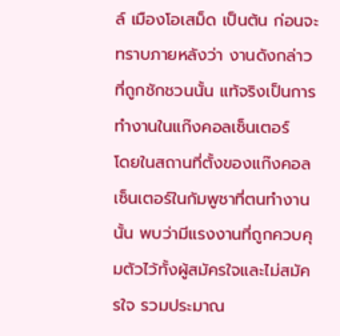ล์ เมืองโอเสม็ด เป็นต้น ก่อนจะทราบภายหลังว่า งานดังกล่าวที่ถูกชักชวนนั้น แท้จริงเป็นการทำงานในแก๊งคอลเซ็นเตอร์
โดยในสถานที่ตั้งของแก๊งคอลเซ็นเตอร์ในกัมพูชาที่ตนทำงานนั้น พบว่ามีแรงงานที่ถูกควบคุมตัวไว้ทั้งผู้สมัครใจและไม่สมัครใจ รวมประมาณ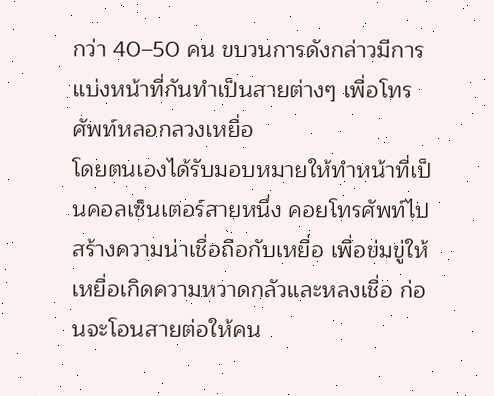กว่า 40–50 คน ขบวนการดังกล่าวมีการแบ่งหน้าที่กันทำเป็นสายต่างๆ เพื่อโทรศัพท์หลอกลวงเหยื่อ
โดยตนเองได้รับมอบหมายให้ทำหน้าที่เป็นคอลเซ็นเตอร์สายหนึ่ง คอยโทรศัพท์ไปสร้างความน่าเชื่อถือกับเหยื่อ เพื่อข่มขู่ให้เหยื่อเกิดความหวาดกลัวและหลงเชื่อ ก่อนจะโอนสายต่อให้คน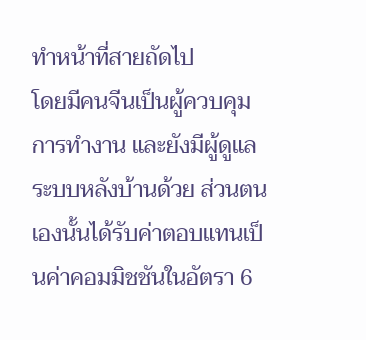ทำหน้าที่สายถัดไป
โดยมีคนจีนเป็นผู้ควบคุมการทำงาน และยังมีผู้ดูแลระบบหลังบ้านด้วย ส่วนตนเองนั้นได้รับค่าตอบแทนเป็นค่าคอมมิชชันในอัตรา 6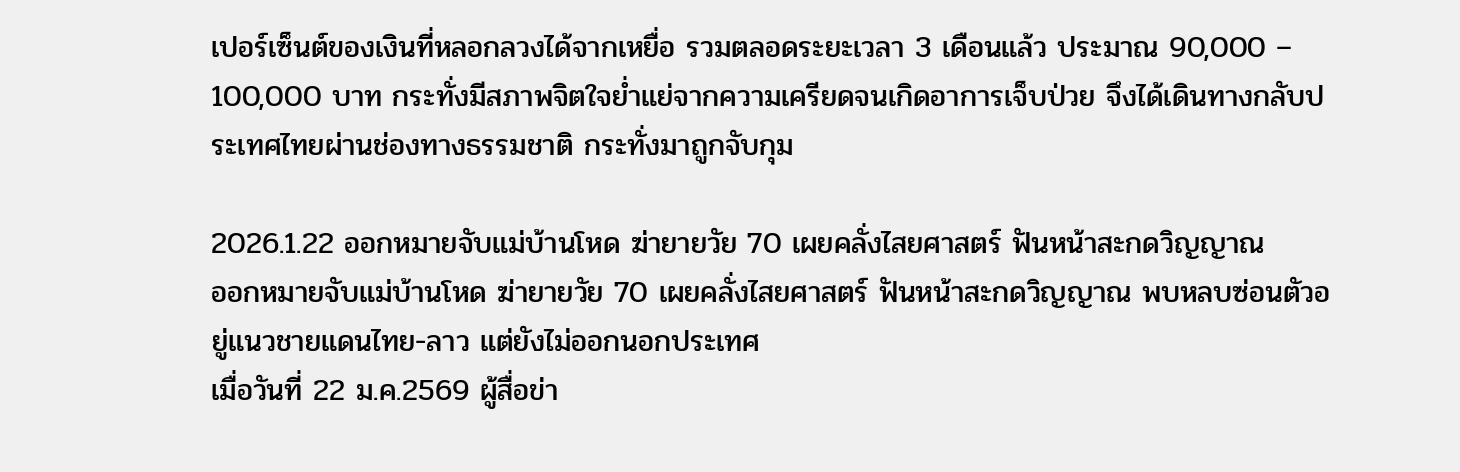เปอร์เซ็นต์ของเงินที่หลอกลวงได้จากเหยื่อ รวมตลอดระยะเวลา 3 เดือนแล้ว ประมาณ 90,000 – 100,000 บาท กระทั่งมีสภาพจิตใจย่ำแย่จากความเครียดจนเกิดอาการเจ็บป่วย จึงได้เดินทางกลับประเทศไทยผ่านช่องทางธรรมชาติ กระทั่งมาถูกจับกุม

2026.1.22 ออกหมายจับแม่บ้านโหด ฆ่ายายวัย 70 เผยคลั่งไสยศาสตร์ ฟันหน้าสะกดวิญญาณ
ออกหมายจับแม่บ้านโหด ฆ่ายายวัย 70 เผยคลั่งไสยศาสตร์ ฟันหน้าสะกดวิญญาณ พบหลบซ่อนตัวอยู่แนวชายแดนไทย-ลาว แต่ยังไม่ออกนอกประเทศ
เมื่อวันที่ 22 ม.ค.2569 ผู้สื่อข่า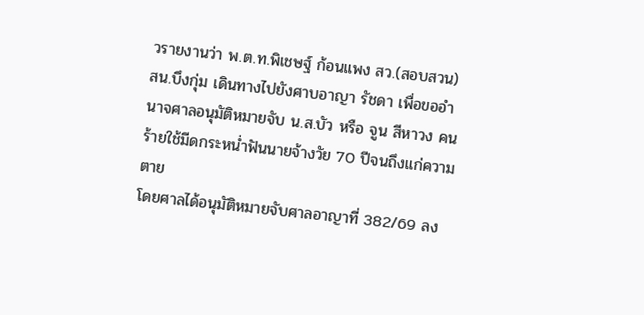วรายงานว่า พ.ต.ท.พิเชษฐ์ ก้อนแพง สว.(สอบสวน) สน.บึงกุ่ม เดินทางไปยังศาบอาญา รัชดา เพื่อขออำนาจศาลอนุมัติหมายจับ น.ส.บัว หรือ จูน สีหาวง คนร้ายใช้มีดกระหน่ำฟันนายจ้างวัย 70 ปีจนถึงแก่ความตาย
โดยศาลได้อนุมัติหมายจับศาลอาญาที่ 382/69 ลง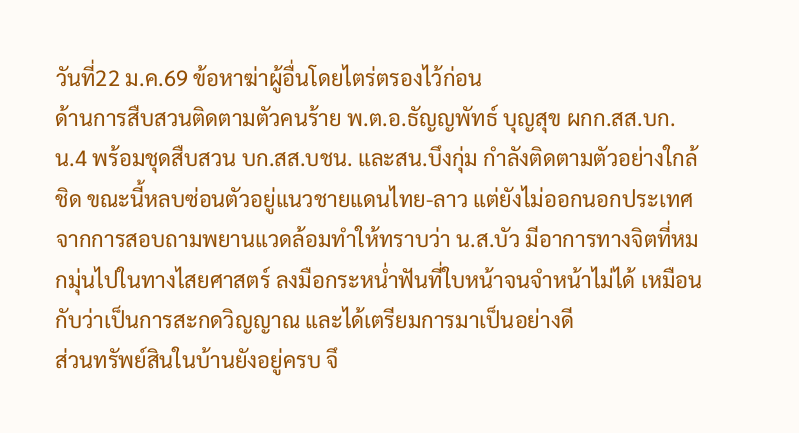วันที่22 ม.ค.69 ข้อหาฆ่าผู้อื่นโดยไตร่ตรองไว้ก่อน
ด้านการสืบสวนติดตามตัวคนร้าย พ.ต.อ.ธัญญพัทธ์ บุญสุข ผกก.สส.บก.น.4 พร้อมชุดสืบสวน บก.สส.บชน. และสน.บึงกุ่ม กำลังติดตามตัวอย่างใกล้ชิด ขณะนี้หลบซ่อนตัวอยู่แนวชายแดนไทย-ลาว แต่ยังไม่ออกนอกประเทศ
จากการสอบถามพยานแวดล้อมทำให้ทราบว่า น.ส.บัว มีอาการทางจิตที่หมกมุ่นไปในทางไสยศาสตร์ ลงมือกระหน่ำฟันที่ใบหน้าจนจำหน้าไม่ได้ เหมือนกับว่าเป็นการสะกดวิญญาณ และได้เตรียมการมาเป็นอย่างดี
ส่วนทรัพย์สินในบ้านยังอยู่ครบ จึ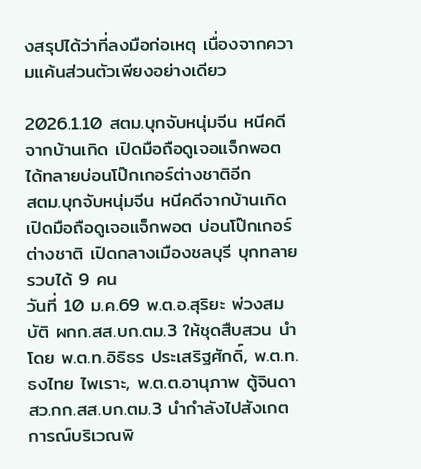งสรุปได้ว่าที่ลงมือก่อเหตุ เนื่องจากความแค้นส่วนตัวเพียงอย่างเดียว

2026.1.10 สตม.บุกจับหนุ่มจีน หนีคดีจากบ้านเกิด เปิดมือถือดูเจอแจ็กพอต ได้ทลายบ่อนโป๊กเกอร์ต่างชาติอีก
สตม.บุกจับหนุ่มจีน หนีคดีจากบ้านเกิด เปิดมือถือดูเจอแจ็กพอต บ่อนโป๊กเกอร์ต่างชาติ เปิดกลางเมืองชลบุรี บุกทลายรวบได้ 9 คน
วันที่ 10 ม.ค.69 พ.ต.อ.สุริยะ พ่วงสมบัติ ผกก.สส.บก.ตม.3 ให้ชุดสืบสวน นำโดย พ.ต.ท.อิธิธร ประเสริฐศักดิ์, พ.ต.ท.ธงไทย ไพเราะ, พ.ต.ต.อานุภาพ ตู้จินดา สว.กก.สส.บก.ตม.3 นำกำลังไปสังเกตการณ์บริเวณพิ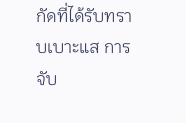กัดที่ได้รับทราบเบาะแส การจับ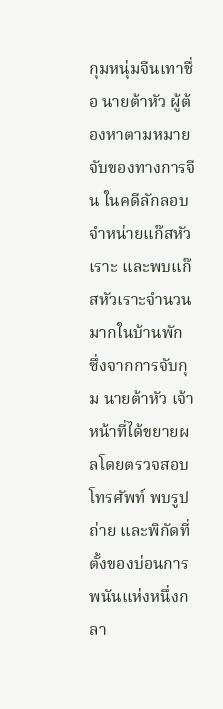กุมหนุ่มจีนเทาชื่อ นายต้าหัว ผู้ต้องหาตามหมายจับของทางการจีน ในคดีลักลอบจำหน่ายแก๊สหัวเราะ และพบแก๊สหัวเราะจำนวนมากในบ้านพัก
ซึ่งจากการจับกุม นายต้าหัว เจ้าหน้าที่ได้ขยายผลโดยตรวจสอบโทรศัพท์ พบรูปถ่าย และพิกัดที่ตั้งของบ่อนการพนันแห่งหนึ่งกลา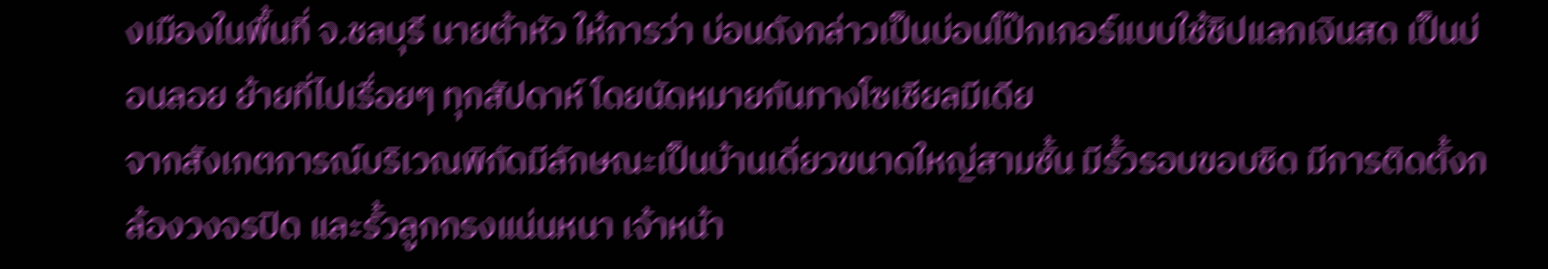งเมืองในพื้นที่ จ.ชลบุรี นายต้าหัว ให้การว่า บ่อนดังกล่าวเป็นบ่อนโป๊กเกอร์แบบใช้ชิปแลกเงินสด เป็นบ่อนลอย ย้ายที่ไปเรื่อยๆ ทุกสัปดาห์ โดยนัดหมายกันทางโซเชียลมีเดีย
จากสังเกตการณ์บริเวณพิกัดมีลักษณะเป็นบ้านเดี่ยวขนาดใหญ่สามชั้น มีรั้วรอบขอบชิด มีการติดตั้งกล้องวงจรปิด และรั้วลูกกรงแน่นหนา เจ้าหน้า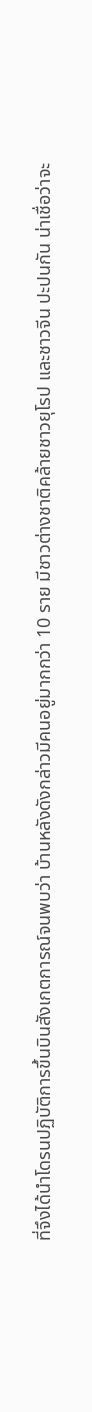ที่จึงได้นำโดรนปฏิบัติการขึ้นบินสังเกตการณ์จนพบว่า บ้านหลังดังกล่าวมีคนอยู่มากกว่า 10 ราย มีชาวต่างชาติคล้ายชาวยุโรป และชาวจีน ปะปนกัน น่าเชื่อว่าจะ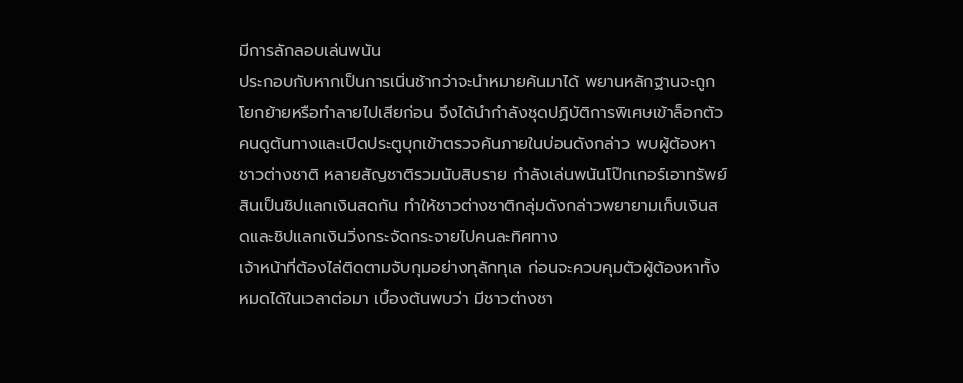มีการลักลอบเล่นพนัน
ประกอบกับหากเป็นการเนิ่นช้ากว่าจะนำหมายค้นมาได้ พยานหลักฐานจะถูกโยกย้ายหรือทำลายไปเสียก่อน จึงได้นำกำลังชุดปฏิบัติการพิเศษเข้าล็อกตัวคนดูต้นทางและเปิดประตูบุกเข้าตรวจค้นภายในบ่อนดังกล่าว พบผู้ต้องหาชาวต่างชาติ หลายสัญชาติรวมนับสิบราย กำลังเล่นพนันโป๊กเกอร์เอาทรัพย์สินเป็นชิปแลกเงินสดกัน ทำให้ชาวต่างชาติกลุ่มดังกล่าวพยายามเก็บเงินสดและชิปแลกเงินวิ่งกระจัดกระจายไปคนละทิศทาง
เจ้าหน้าที่ต้องไล่ติดตามจับกุมอย่างทุลักทุเล ก่อนจะควบคุมตัวผู้ต้องหาทั้งหมดได้ในเวลาต่อมา เบื้องต้นพบว่า มีชาวต่างชา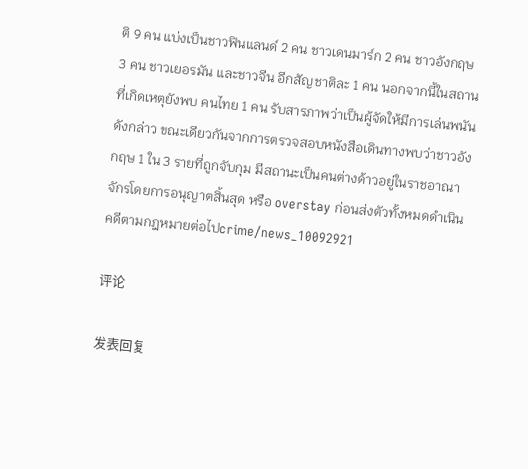ติ 9 คน แบ่งเป็นชาวฟินแลนด์ 2 คน ชาวเดนมาร์ก 2 คน ชาวอังกฤษ 3 คน ชาวเยอรมัน และชาวจีน อีกสัญชาติละ 1 คน นอกจากนี้ในสถานที่เกิดเหตุยังพบ คนไทย 1 คน รับสารภาพว่าเป็นผู้จัดให้มีการเล่นพนันดังกล่าว ขณะเดียวกันจากการตรวจสอบหนังสือเดินทางพบว่าชาวอังกฤษ 1 ใน 3 รายที่ถูกจับกุม มีสถานะเป็นคนต่างด้าวอยู่ในราชอาณาจักรโดยการอนุญาตสิ้นสุด หรือ overstay ก่อนส่งตัวทั้งหมดดำเนินคดีตามกฎหมายต่อไปcrime/news_10092921

评论

发表回复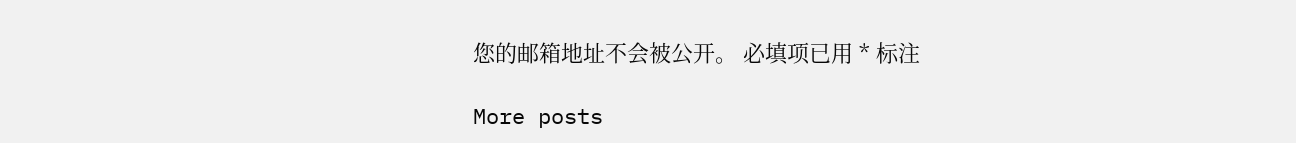您的邮箱地址不会被公开。 必填项已用 * 标注

More posts